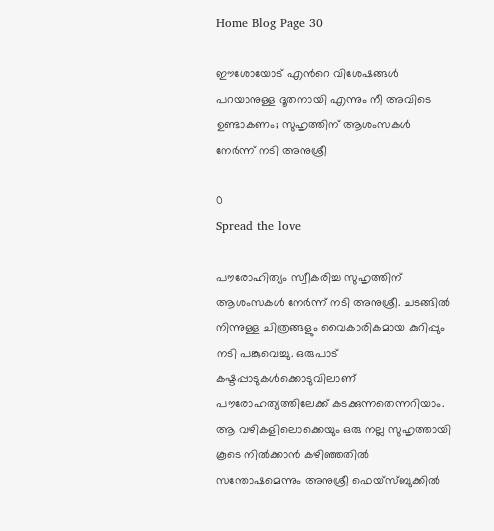Home Blog Page 30

ഈശോയോട് എൻറെ വിശേഷങ്ങൾ പറയാനുള്ള ദൂതനായി എന്നും നീ അവിടെ ഉണ്ടാകണം; സുഹൃത്തിന് ആശംസകൾ നേർന്ന് നടി അനുശ്രീ

0
Spread the love

പൗരോഹിത്യം സ്വീകരിച്ച സുഹൃത്തിന് ആശംസകൾ നേർന്ന് നടി അനുശ്രീ. ചടങ്ങിൽ നിന്നുള്ള ചിത്രങ്ങളും വൈകാരികമായ കുറിപ്പും നടി പങ്കുവെച്ചു. ഒരുപാട് കഷ്ടപ്പാടുകൾക്കൊടുവിലാണ് പൗരോഹത്യത്തിലേക്ക് കടക്കുന്നതെന്നറിയാം. ആ വഴികളിലൊക്കെയും ഒരു നല്ല സുഹൃത്തായി കൂടെ നിൽക്കാൻ കഴിഞ്ഞതിൽ സന്തോഷമെന്നും അനുശ്രീ ഫെയ്സ്ബുക്കിൽ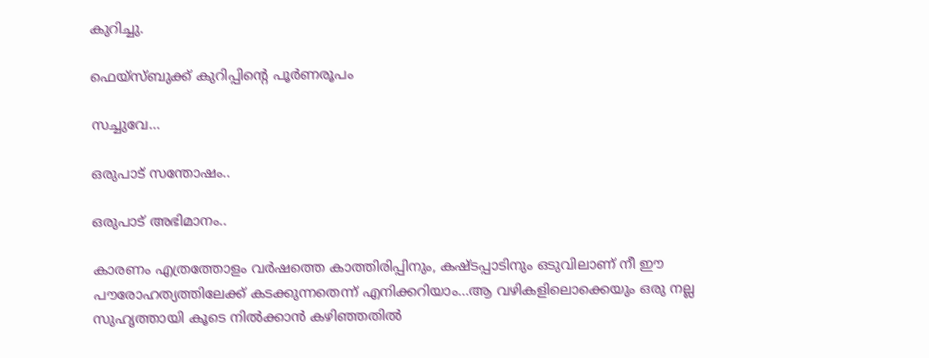കുറിച്ചു.

ഫെയ്സ്ബുക്ക് കുറിപ്പിന്റെ പൂർണരൂപം

സച്ചുവേ…

ഒരുപാട് സന്തോഷം..

ഒരുപാട് അഭിമാനം..

കാരണം എത്രത്തോളം വർഷത്തെ കാത്തിരിപ്പിനും, കഷ്ടപ്പാടിനും ഒടുവിലാണ് നീ ഈ പൗരോഹത്യത്തിലേക്ക് കടക്കുന്നതെന്ന് എനിക്കറിയാം…ആ വഴികളിലൊക്കെയും ഒരു നല്ല സുഹൃത്തായി കൂടെ നിൽക്കാൻ കഴിഞ്ഞതിൽ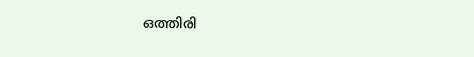ഒത്തിരി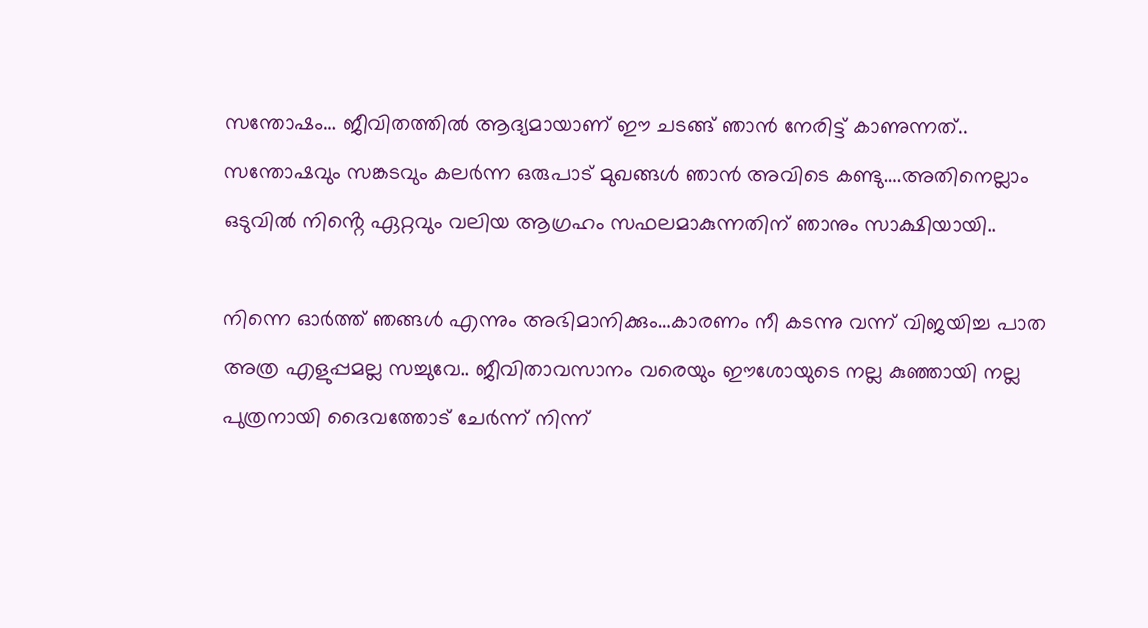സന്തോഷം… ജീവിതത്തിൽ ആദ്യമായാണ് ഈ ചടങ്ങ് ഞാൻ നേരിട്ട് കാണുന്നത്.. സന്തോഷവും സങ്കടവും കലർന്ന ഒരുപാട് മുഖങ്ങൾ ഞാൻ അവിടെ കണ്ടു….അതിനെല്ലാം ഒടുവിൽ നിൻ്റെ ഏറ്റവും വലിയ ആഗ്രഹം സഫലമാകുന്നതിന് ഞാനും സാക്ഷിയായി..

നിന്നെ ഓർത്ത് ഞങ്ങൾ എന്നും അഭിമാനിക്കും…കാരണം നീ കടന്നു വന്ന് വിജയിച്ച പാത അത്ര എളുപ്പമല്ല സച്ചുവേ.. ജീവിതാവസാനം വരെയും ഈശോയുടെ നല്ല കുഞ്ഞായി നല്ല പുത്രനായി ദൈവത്തോട് ചേർന്ന് നിന്ന്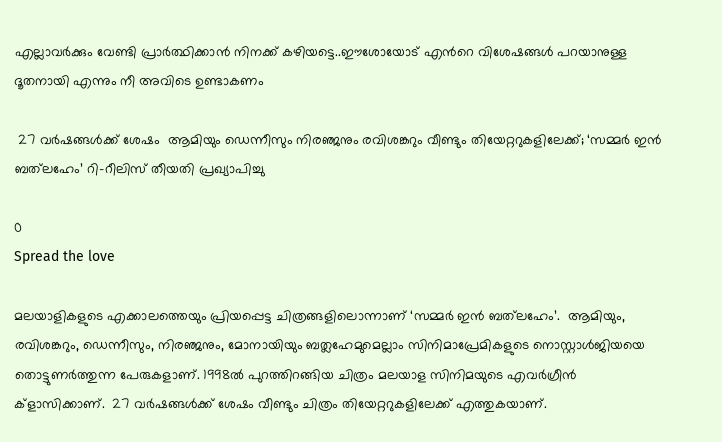എല്ലാവർക്കും വേണ്ടി പ്രാർത്ഥിക്കാൻ നിനക്ക് കഴിയട്ടെ..ഈശോയോട് എൻറെ വിശേഷങ്ങൾ പറയാനുള്ള ദൂതനായി എന്നും നീ അവിടെ ഉണ്ടാകണം

 27 വർഷങ്ങൾക്ക് ശേഷം  ആമിയും ഡെന്നീസും നിരഞ്ജനും രവിശങ്കറും വീണ്ടും തിയേറ്ററുകളിലേക്ക്; ‘സമ്മർ ഇൻ ബത്‌ലഹേം’ റി-റീലിസ് തീയതി പ്രഖ്യാപിച്ചു

0
Spread the love

മലയാളികളുടെ എക്കാലത്തെയും പ്രിയപ്പെട്ട ചിത്രങ്ങളിലൊന്നാണ് ‘സമ്മർ ഇൻ ബത്‌ലഹേം’.  ആമിയും, രവിശങ്കറും, ഡെന്നീസും, നിരഞ്ജനും, മോനായിയും ബത്ലഹേമുമെല്ലാം സിനിമാപ്രേമികളുടെ നൊസ്റ്റാൾജിയയെ തൊട്ടുണർത്തുന്ന പേരുകളാണ്. 1998ൽ പുറത്തിറങ്ങിയ ചിത്രം മലയാള സിനിമയുടെ എവർഗ്രീൻ ക്ളാസിക്കാണ്.  27 വർഷങ്ങൾക്ക് ശേഷം വീണ്ടും ചിത്രം തിയേറ്ററുകളിലേക്ക് എത്തുകയാണ്.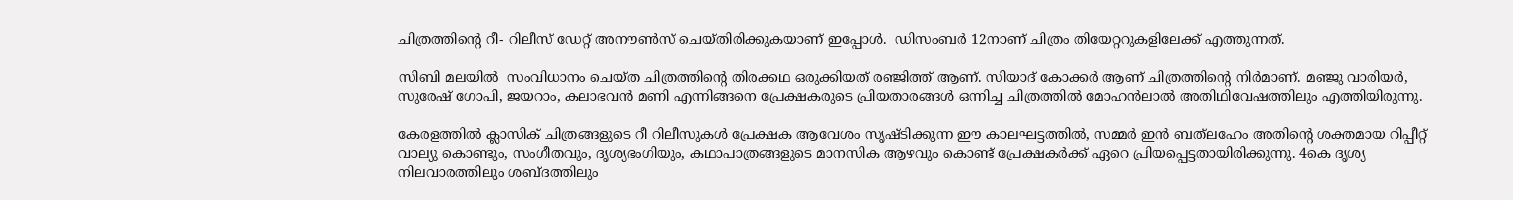ചിത്രത്തിന്റെ റീ- റിലീസ് ഡേറ്റ് അനൗൺസ് ചെയ്തിരിക്കുകയാണ് ഇപ്പോൾ.  ഡിസംബർ 12നാണ് ചിത്രം തിയേറ്ററുകളിലേക്ക് എത്തുന്നത്.

സിബി മലയിൽ  സംവിധാനം ചെയ്ത ചിത്രത്തിന്റെ തിരക്കഥ ഒരുക്കിയത് രഞ്ജിത്ത് ആണ്. സിയാദ് കോക്കർ ആണ് ചിത്രത്തിന്റെ നിർമാണ്. മഞ്ജു വാരിയര്‍, സുരേഷ് ഗോപി, ജയറാം, കലാഭവൻ മണി എന്നിങ്ങനെ പ്രേക്ഷകരുടെ പ്രിയതാരങ്ങള്‍ ഒന്നിച്ച ചിത്രത്തില്‍ മോഹന്‍ലാല്‍ അതിഥിവേഷത്തിലും എത്തിയിരുന്നു.

കേരളത്തിൽ ക്ലാസിക് ചിത്രങ്ങളുടെ റീ റിലീസുകൾ പ്രേക്ഷക ആവേശം സൃഷ്ടിക്കുന്ന ഈ കാലഘട്ടത്തിൽ, സമ്മർ ഇൻ ബത്‌ലഹേം അതിന്റെ ശക്തമായ റിപ്പീറ്റ് വാല്യു കൊണ്ടും, സംഗീതവും, ദൃശ്യഭംഗിയും, കഥാപാത്രങ്ങളുടെ മാനസിക ആഴവും കൊണ്ട് പ്രേക്ഷകർക്ക് ഏറെ പ്രിയപ്പെട്ടതായിരിക്കുന്നു. 4കെ ദൃശ്യ നിലവാരത്തിലും ശബ്ദത്തിലും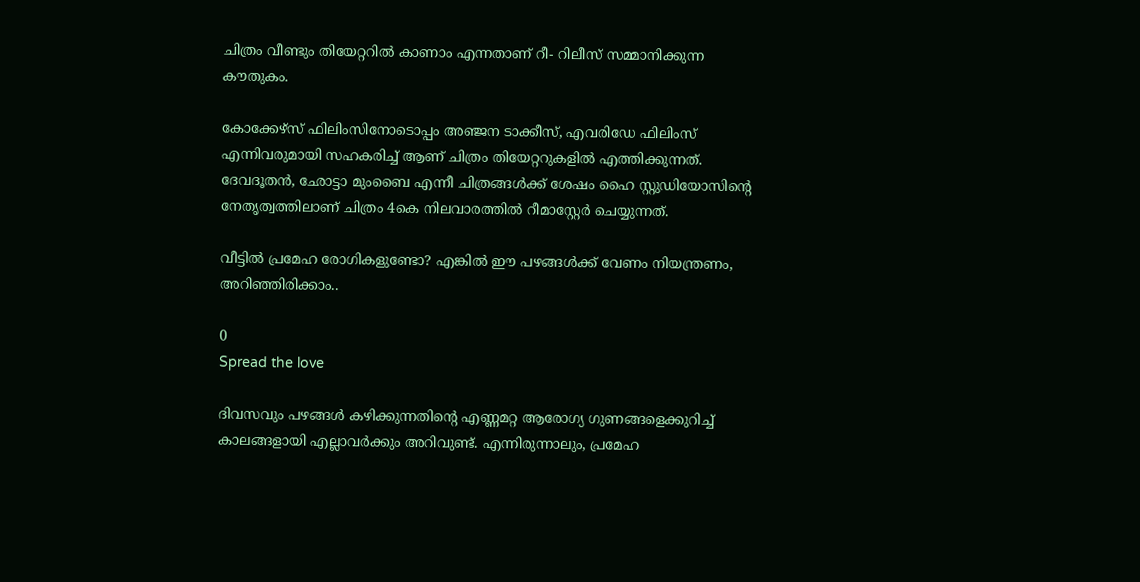ചിത്രം വീണ്ടും തിയേറ്ററിൽ കാണാം എന്നതാണ് റീ- റിലീസ് സമ്മാനിക്കുന്ന കൗതുകം.

കോക്കേഴ്സ് ഫിലിംസിനോടൊപ്പം അഞ്ജന ടാക്കീസ്, എവരിഡേ ഫിലിംസ് എന്നിവരുമായി സഹകരിച്ച് ആണ് ചിത്രം തിയേറ്ററുകളിൽ എത്തിക്കുന്നത്. ദേവദൂതൻ, ഛോട്ടാ മുംബൈ എന്നീ ചിത്രങ്ങൾക്ക് ശേഷം ഹൈ സ്റ്റുഡിയോസിൻ്റെ നേതൃത്വത്തിലാണ് ചിത്രം 4കെ നിലവാരത്തിൽ റീമാസ്റ്റേർ ചെയ്യുന്നത്.

വീട്ടിൽ പ്രമേഹ രോഗികളുണ്ടോ? എങ്കിൽ ഈ പഴങ്ങൾക്ക് വേണം നിയന്ത്രണം, അറിഞ്ഞിരിക്കാം..

0
Spread the love

ദിവസവും പഴങ്ങൾ കഴിക്കുന്നതിന്റെ എണ്ണമറ്റ ആരോഗ്യ ഗുണങ്ങളെക്കുറിച്ച് കാലങ്ങളായി എല്ലാവർക്കും അറിവുണ്ട്. എന്നിരുന്നാലും, പ്രമേഹ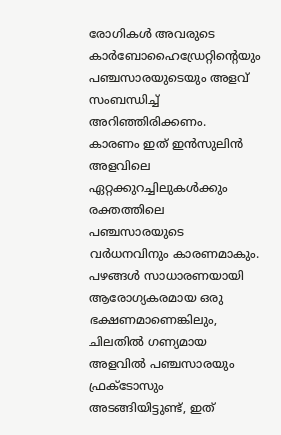രോഗികൾ അവരുടെ കാർബോഹൈഡ്രേറ്റിന്റെയും പഞ്ചസാരയുടെയും അളവ് സംബന്ധിച്ച് അറിഞ്ഞിരിക്കണം. കാരണം ഇത് ഇൻസുലിൻ അളവിലെ ഏറ്റക്കുറച്ചിലുകൾക്കും രക്തത്തിലെ പഞ്ചസാരയുടെ വർധനവിനും കാരണമാകും. പഴങ്ങൾ സാധാരണയായി ആരോഗ്യകരമായ ഒരു ഭക്ഷണമാണെങ്കിലും, ചിലതിൽ ഗണ്യമായ അളവിൽ പഞ്ചസാരയും ഫ്രക്ടോസും അടങ്ങിയിട്ടുണ്ട്, ഇത്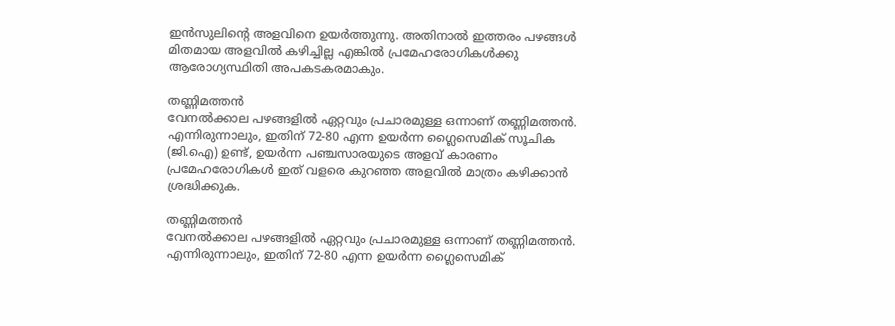ഇൻസുലിന്റെ അളവിനെ ഉയർത്തുന്നു. അതിനാൽ ഇത്തരം പഴങ്ങൾ മിതമായ അളവിൽ കഴിച്ചില്ല എങ്കിൽ പ്രമേഹരോഗികൾക്കു ആരോഗ്യസ്ഥിതി അപകടകരമാകും.

തണ്ണിമത്തൻ
വേനൽക്കാല പഴങ്ങളിൽ ഏറ്റവും പ്രചാരമുള്ള ഒന്നാണ് തണ്ണിമത്തൻ. എന്നിരുന്നാലും, ഇതിന് 72-80 എന്ന ഉയർന്ന ഗ്ലൈസെമിക് സൂചിക (ജി.ഐ) ഉണ്ട്, ഉയർന്ന പഞ്ചസാരയുടെ അളവ് കാരണം പ്രമേഹരോഗികൾ ഇത് വളരെ കുറഞ്ഞ അളവിൽ മാത്രം കഴിക്കാൻ ശ്രദ്ധിക്കുക.

തണ്ണിമത്തൻ
വേനൽക്കാല പഴങ്ങളിൽ ഏറ്റവും പ്രചാരമുള്ള ഒന്നാണ് തണ്ണിമത്തൻ. എന്നിരുന്നാലും, ഇതിന് 72-80 എന്ന ഉയർന്ന ഗ്ലൈസെമിക്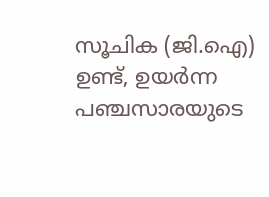സൂചിക (ജി.ഐ) ഉണ്ട്, ഉയർന്ന പഞ്ചസാരയുടെ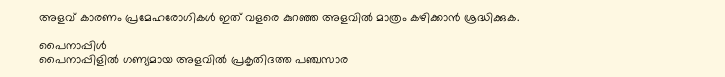അളവ് കാരണം പ്രമേഹരോഗികൾ ഇത് വളരെ കുറഞ്ഞ അളവിൽ മാത്രം കഴിക്കാൻ ശ്രദ്ധിക്കുക.

പൈനാപ്പിൾ
പൈനാപ്പിളിൽ ഗണ്യമായ അളവിൽ പ്രകൃതിദത്ത പഞ്ചസാര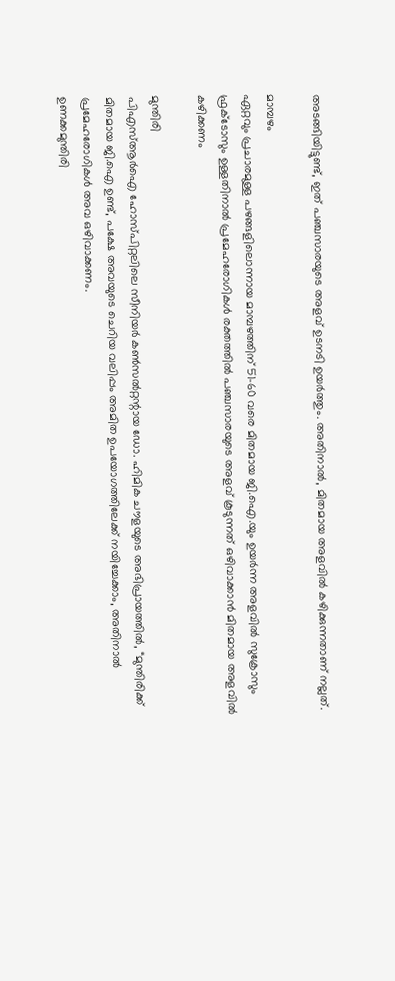അടങ്ങിയിട്ടുണ്ട്, ഇത് പഞ്ചസാരയുടെ അളവ് ഉടനടി ഉയർത്തും. അതിനാൽ, മിതമായ അളവിൽ കഴിക്കുന്നതാണ് നല്ലത്.

മാമ്പഴം
ഏറ്റവും പ്രചാരമുള്ള പഴങ്ങളിലൊന്നായ മാമ്പഴത്തിന് 51-60 വരെ മിതമായ ജി.ഐ.യും ഉയർന്ന അളവിൽ സുക്രോസും ഫ്രക്ടോസും ഉള്ളതിനാൽ പ്രമേഹരോഗികൾ രക്തത്തിൽ പഞ്ചസാരയുടെ അളവ് കൂടുന്നത് ഒഴിവാക്കാൻ മിതമായ അളവിൽ കഴിക്കണം

മുന്തിരി
പിഎസ്ആർഐ ഹോസ്പിറ്റലിലെ സീനിയർ കൺസൽറ്റന്റായ ഡോ. ഹിമിക ചൗളയുടെ അഭിപ്രായത്തിൽ, “മുന്തിരിക്ക് മിതമായ ജി.ഐ ഉണ്ട്, പക്ഷേ അവയുടെ ചെറിയ വലിപ്പം അമിത ഉപയോഗത്തിലേക്ക് നയിച്ചേക്കാം, അതിനാൽ പ്രമേഹരോഗികൾ അവ ഒഴിവാക്കണം.
ഉണക്കമുന്തിരി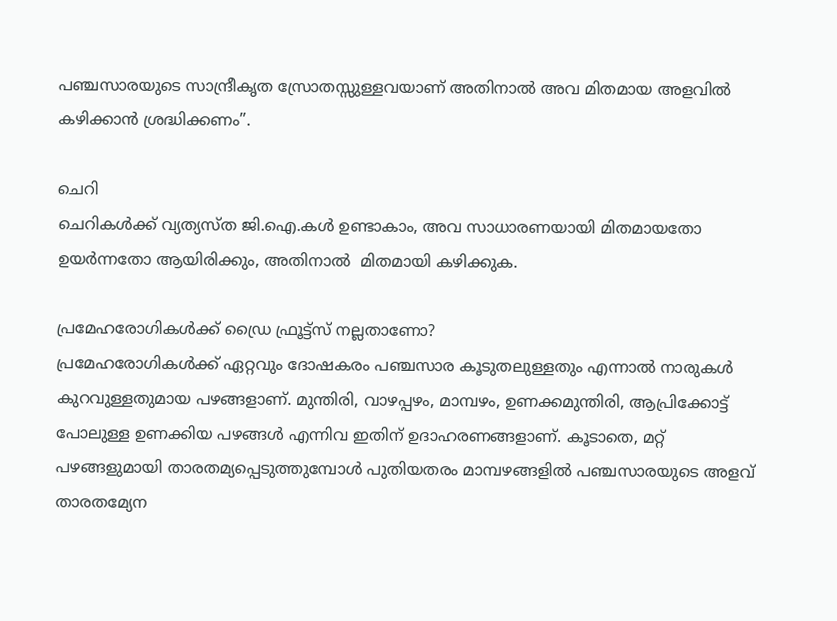പഞ്ചസാരയുടെ സാന്ദ്രീകൃത സ്രോതസ്സുള്ളവയാണ് അതിനാൽ അവ മിതമായ അളവിൽ കഴിക്കാൻ ശ്രദ്ധിക്കണം”.

ചെറി
ചെറികൾക്ക് വ്യത്യസ്ത ജി.ഐ.കൾ ഉണ്ടാകാം, അവ സാധാരണയായി മിതമായതോ ഉയർന്നതോ ആയിരിക്കും, അതിനാൽ  മിതമായി കഴിക്കുക.

പ്രമേഹരോഗികൾക്ക് ഡ്രൈ ഫ്രൂട്ട്‌സ് നല്ലതാണോ?
പ്രമേഹരോഗികൾക്ക് ഏറ്റവും ദോഷകരം പഞ്ചസാര കൂടുതലുള്ളതും എന്നാൽ നാരുകൾ കുറവുള്ളതുമായ പഴങ്ങളാണ്. മുന്തിരി, വാഴപ്പഴം, മാമ്പഴം, ഉണക്കമുന്തിരി, ആപ്രിക്കോട്ട് പോലുള്ള ഉണക്കിയ പഴങ്ങൾ എന്നിവ ഇതിന് ഉദാഹരണങ്ങളാണ്. കൂടാതെ, മറ്റ് പഴങ്ങളുമായി താരതമ്യപ്പെടുത്തുമ്പോൾ പുതിയതരം മാമ്പഴങ്ങളിൽ പഞ്ചസാരയുടെ അളവ് താരതമ്യേന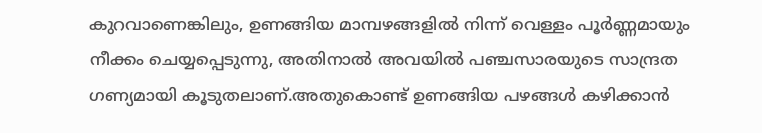കുറവാണെങ്കിലും, ഉണങ്ങിയ മാമ്പഴങ്ങളിൽ നിന്ന് വെള്ളം പൂർണ്ണമായും നീക്കം ചെയ്യപ്പെടുന്നു, അതിനാൽ അവയിൽ പഞ്ചസാരയുടെ സാന്ദ്രത ഗണ്യമായി കൂടുതലാണ്.അതുകൊണ്ട് ഉണങ്ങിയ പഴങ്ങൾ കഴിക്കാൻ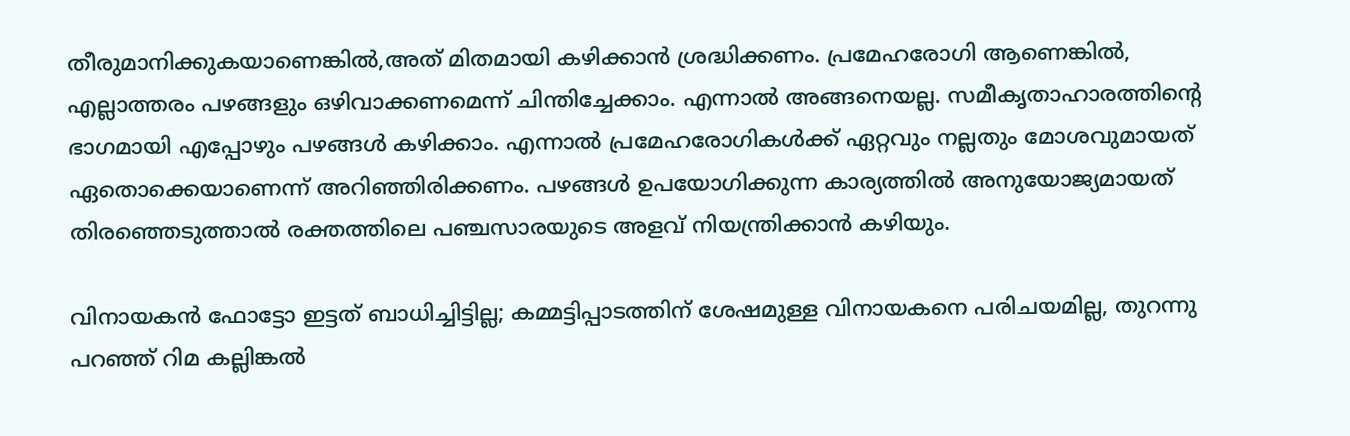തീരുമാനിക്കുകയാണെങ്കിൽ,അത് മിതമായി കഴിക്കാൻ ശ്രദ്ധിക്കണം. പ്രമേഹരോഗി ആണെങ്കിൽ, എല്ലാത്തരം പഴങ്ങളും ഒഴിവാക്കണമെന്ന് ചിന്തിച്ചേക്കാം. എന്നാൽ അങ്ങനെയല്ല. സമീകൃതാഹാരത്തിന്റെ ഭാഗമായി എപ്പോഴും പഴങ്ങൾ കഴിക്കാം. എന്നാൽ പ്രമേഹരോഗികൾക്ക് ഏറ്റവും നല്ലതും മോശവുമായത് ഏതൊക്കെയാണെന്ന് അറിഞ്ഞിരിക്കണം. പഴങ്ങൾ ഉപയോഗിക്കുന്ന കാര്യത്തിൽ അനുയോജ്യമായത് തിരഞ്ഞെടുത്താൽ രക്തത്തിലെ പഞ്ചസാരയുടെ അളവ് നിയന്ത്രിക്കാന്‍ കഴിയും.

വിനായകന്‍ ഫോട്ടോ ഇട്ടത് ബാധിച്ചിട്ടില്ല; കമ്മട്ടിപ്പാടത്തിന് ശേഷമുള്ള വിനായകനെ പരിചയമില്ല, തുറന്നു പറഞ്ഞ് റിമ കല്ലിങ്കല്‍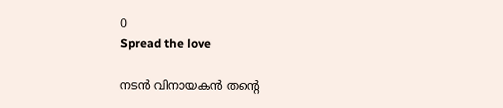0
Spread the love

നടന്‍ വിനായകന്‍ തന്റെ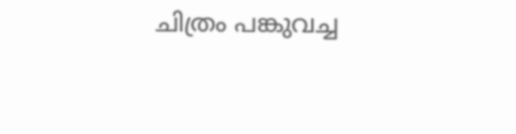ചിത്രം പങ്കുവച്ച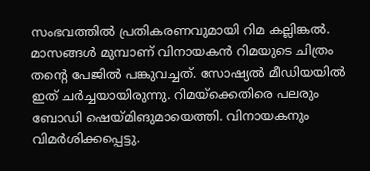സംഭവത്തില്‍ പ്രതികരണവുമായി റിമ കല്ലിങ്കല്‍. മാസങ്ങള്‍ മുമ്പാണ് വിനായകന്‍ റിമയുടെ ചിത്രം തന്റെ പേജില്‍ പങ്കുവച്ചത്. സോഷ്യല്‍ മീഡിയയില്‍ ഇത് ചര്‍ച്ചയായിരുന്നു. റിമയ്‌ക്കെതിരെ പലരും ബോഡി ഷെയ്മിങുമായെത്തി. വിനായകനും വിമര്‍ശിക്കപ്പെട്ടു.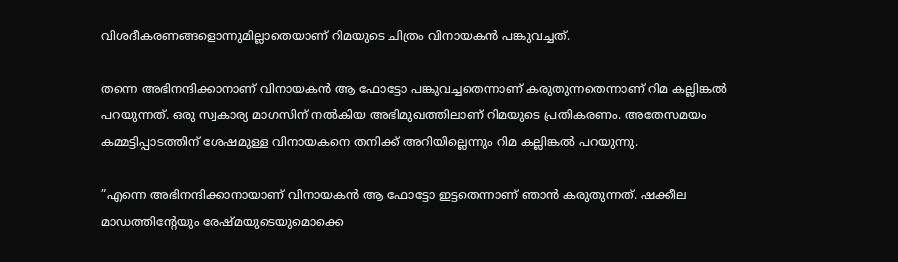വിശദീകരണങ്ങളൊന്നുമില്ലാതെയാണ് റിമയുടെ ചിത്രം വിനായകന്‍ പങ്കുവച്ചത്.

തന്നെ അഭിനന്ദിക്കാനാണ് വിനായകന്‍ ആ ഫോട്ടോ പങ്കുവച്ചതെന്നാണ് കരുതുന്നതെന്നാണ് റിമ കല്ലിങ്കല്‍ പറയുന്നത്. ഒരു സ്വകാര്യ മാഗസിന് നൽകിയ അഭിമുഖത്തിലാണ് റിമയുടെ പ്രതികരണം. അതേസമയം കമ്മട്ടിപ്പാടത്തിന് ശേഷമുള്ള വിനായകനെ തനിക്ക് അറിയില്ലെന്നും റിമ കല്ലിങ്കല്‍ പറയുന്നു.

”എന്നെ അഭിനന്ദിക്കാനായാണ് വിനായകന്‍ ആ ഫോട്ടോ ഇട്ടതെന്നാണ് ഞാന്‍ കരുതുന്നത്. ഷക്കീല മാഡത്തിന്റേയും രേഷ്മയുടെയുമൊക്കെ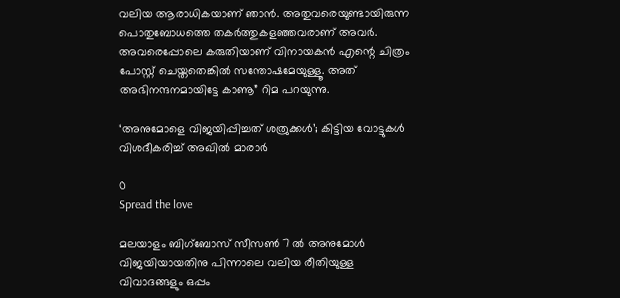വലിയ ആരാധികയാണ് ഞാന്‍. അതുവരെയുണ്ടായിരുന്ന പൊതുബോധത്തെ തകര്‍ത്തുകളഞ്ഞവരാണ് അവര്‍. അവരെപ്പോലെ കരുതിയാണ് വിനായകന്‍ എന്റെ ചിത്രം പോസ്റ്റ് ചെയ്തതെങ്കില്‍ സന്തോഷമേയുള്ളൂ. അത് അഭിനന്ദനമായിട്ടേ കാണൂ” റിമ പറയുന്നു.

‘അനുമോളെ വിജയിപ്പിച്ചത് ശത്രുക്കള്‍’; കിട്ടിയ വോട്ടുകള്‍ വിശദീകരിച്ച് അഖിൽ മാരാർ

0
Spread the love

മലയാളം ബിഗ്‌ബോസ് സീസൺ 7 ൽ അനുമോൾ വിജയിയായതിനു പിന്നാലെ വലിയ രീതിയുള്ള വിവാദങ്ങളും ഒപ്പം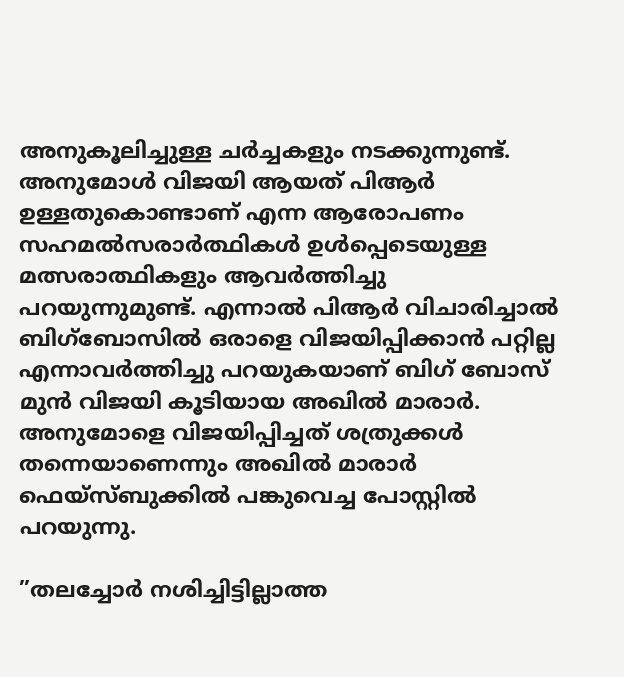അനുകൂലിച്ചുള്ള ചർച്ചകളും നടക്കുന്നുണ്ട്. അനുമോൾ വിജയി ആയത് പിആർ ഉള്ളതുകൊണ്ടാണ് എന്ന ആരോപണം സഹമൽസരാർത്ഥികൾ ഉൾപ്പെടെയുള്ള മത്സരാത്ഥികളും ആവർത്തിച്ചു പറയുന്നുമുണ്ട്. എന്നാൽ പിആർ വിചാരിച്ചാൽ ബിഗ്‌ബോസിൽ ഒരാളെ വിജയിപ്പിക്കാൻ പറ്റില്ല എന്നാവർത്തിച്ചു പറയുകയാണ് ബിഗ് ബോസ് മുൻ വിജയി കൂടിയായ അഖിൽ മാരാർ. അനുമോളെ വിജയിപ്പിച്ചത് ശത്രുക്കൾ തന്നെയാണെന്നും അഖിൽ മാരാർ ഫെയ്സ്ബുക്കിൽ പങ്കുവെച്ച പോസ്റ്റിൽ പറയുന്നു.

”തലച്ചോർ നശിച്ചിട്ടില്ലാത്ത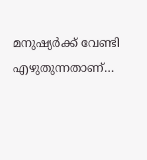മനുഷ്യർക്ക് വേണ്ടി എഴുതുന്നതാണ്…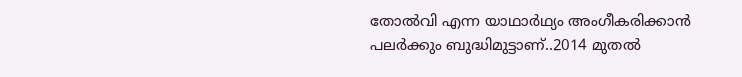തോൽവി എന്ന യാഥാർഥ്യം അംഗീകരിക്കാൻ പലർക്കും ബുദ്ധിമുട്ടാണ്..2014 മുതൽ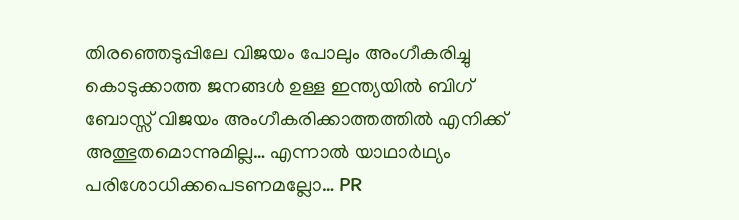തിരഞ്ഞെടുപ്പിലേ വിജയം പോലും അംഗീകരിച്ചു കൊടുക്കാത്ത ജനങ്ങൾ ഉള്ള ഇന്ത്യയിൽ ബിഗ് ബോസ്സ് വിജയം അംഗീകരിക്കാത്തത്തിൽ എനിക്ക് അത്ഭുതമൊന്നുമില്ല… എന്നാൽ യാഥാർഥ്യം പരിശോധിക്കപെടണമല്ലോ… PR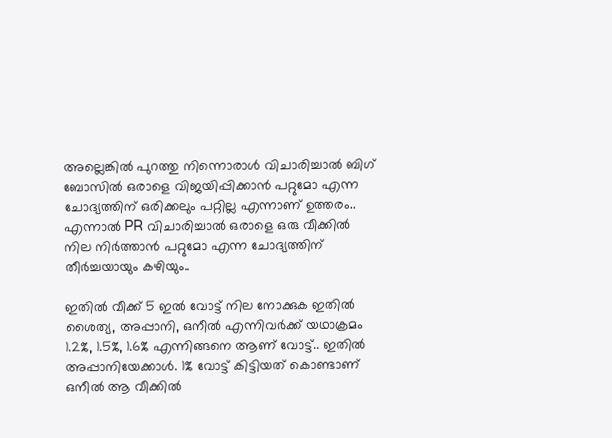അല്ലെങ്കിൽ പുറത്തു നിന്നൊരാൾ വിചാരിച്ചാൽ ബിഗ്‌ ബോസിൽ ഒരാളെ വിജയിപ്പിക്കാൻ പറ്റുമോ എന്ന ചോദ്യത്തിന് ഒരിക്കലും പറ്റില്ല എന്നാണ് ഉത്തരം.. എന്നാൽ PR വിചാരിച്ചാൽ ഒരാളെ ഒരു വീക്കിൽ നില നിർത്താൻ പറ്റുമോ എന്ന ചോദ്യത്തിന് തീർച്ചയായും കഴിയും..

ഇതിൽ വീക്ക്‌ 5 ഇൽ വോട്ട് നില നോക്കുക ഇതിൽ ശൈത്യ, അപ്പാനി, ഒനീൽ എന്നിവർക്ക് യഥാക്രമം 1.2%, 1.5%, 1.6% എന്നിങ്ങനെ ആണ് വോട്ട്.. ഇതിൽ അപ്പാനിയേക്കാൾ. 1% വോട്ട് കിട്ടിയത് കൊണ്ടാണ് ഒനീൽ ആ വീക്കിൽ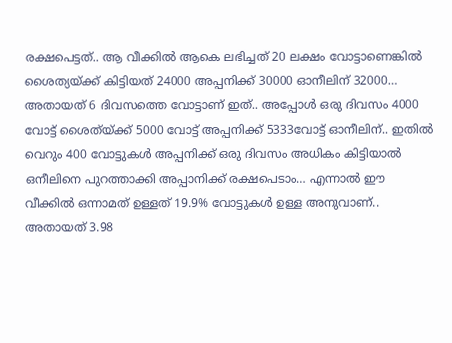രക്ഷപെട്ടത്.. ആ വീക്കിൽ ആകെ ലഭിച്ചത് 20 ലക്ഷം വോട്ടാണെങ്കിൽ ശൈത്യയ്ക്ക് കിട്ടിയത് 24000 അപ്പനിക്ക് 30000 ഓനീലിന് 32000… അതായത് 6 ദിവസത്തെ വോട്ടാണ് ഇത്.. അപ്പോൾ ഒരു ദിവസം 4000 വോട്ട് ശൈത്യ്ക്ക് 5000 വോട്ട് അപ്പനിക്ക് 5333വോട്ട് ഓനീലിന്.. ഇതിൽ വെറും 400 വോട്ടുകൾ അപ്പനിക്ക് ഒരു ദിവസം അധികം കിട്ടിയാൽ ഒനീലിനെ പുറത്താക്കി അപ്പാനിക്ക് രക്ഷപെടാം… എന്നാൽ ഈ വീക്കിൽ ഒന്നാമത് ഉള്ളത് 19.9% വോട്ടുകൾ ഉള്ള അനുവാണ്.. അതായത് 3.98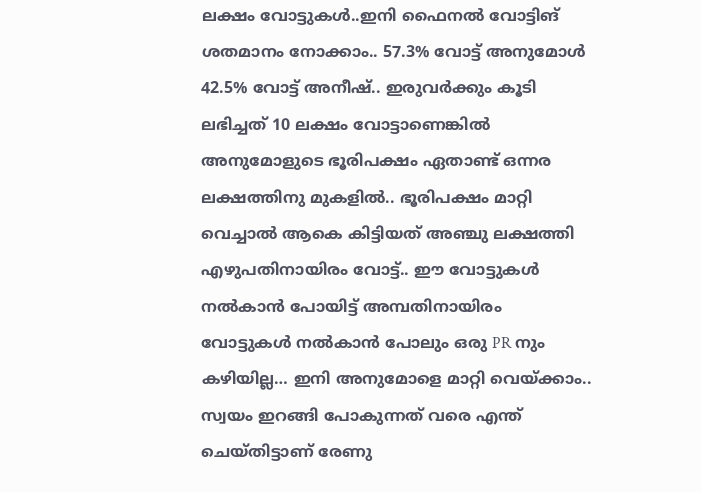ലക്ഷം വോട്ടുകൾ..ഇനി ഫൈനൽ വോട്ടിങ് ശതമാനം നോക്കാം.. 57.3% വോട്ട് അനുമോൾ 42.5% വോട്ട് അനീഷ്.. ഇരുവർക്കും കൂടി ലഭിച്ചത് 10 ലക്ഷം വോട്ടാണെങ്കിൽ അനുമോളുടെ ഭൂരിപക്ഷം ഏതാണ്ട് ഒന്നര ലക്ഷത്തിനു മുകളിൽ.. ഭൂരിപക്ഷം മാറ്റി വെച്ചാൽ ആകെ കിട്ടിയത് അഞ്ചു ലക്ഷത്തി എഴുപതിനായിരം വോട്ട്.. ഈ വോട്ടുകൾ നൽകാൻ പോയിട്ട് അമ്പതിനായിരം വോട്ടുകൾ നൽകാൻ പോലും ഒരു PR നും കഴിയില്ല… ഇനി അനുമോളെ മാറ്റി വെയ്ക്കാം.. സ്വയം ഇറങ്ങി പോകുന്നത് വരെ എന്ത് ചെയ്തിട്ടാണ് രേണു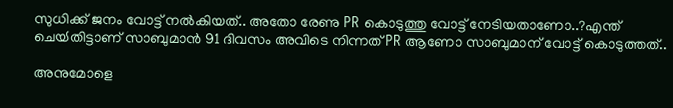സുധിക്ക് ജനം വോട്ട് നൽകിയത്.. അതോ രേണു PR കൊടുത്തു വോട്ട് നേടിയതാണോ..?എന്ത് ചെയ്‍തിട്ടാണ് സാബുമാൻ 91 ദിവസം അവിടെ നിന്നത് PR ആണോ സാബുമാന് വോട്ട് കൊടുത്തത്..

അനുമോളെ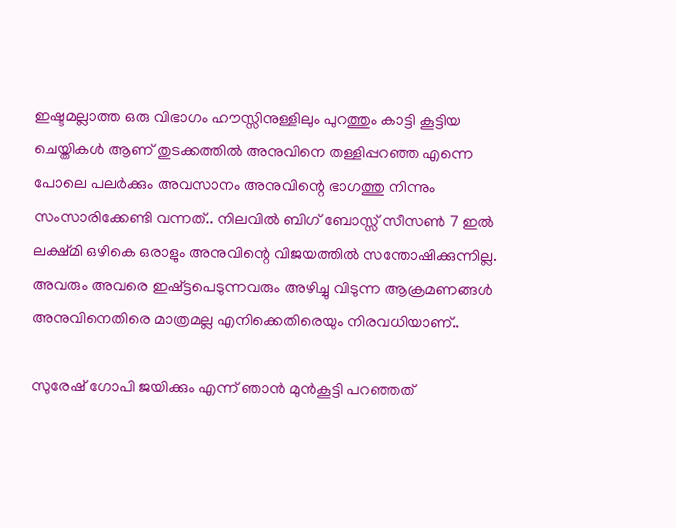ഇഷ്ടമല്ലാത്ത ഒരു വിഭാഗം ഹൗസ്സിനുള്ളിലും പുറത്തും കാട്ടി കൂട്ടിയ ചെയ്തികൾ ആണ് തുടക്കത്തിൽ അനുവിനെ തള്ളിപ്പറഞ്ഞ എന്നെ പോലെ പലർക്കും അവസാനം അനുവിന്റെ ഭാഗത്തു നിന്നും സംസാരിക്കേണ്ടി വന്നത്.. നിലവിൽ ബിഗ് ബോസ്സ് സീസൺ 7 ഇൽ ലക്ഷ്‍മി ഒഴികെ ഒരാളും അനുവിന്റെ വിജയത്തിൽ സന്തോഷിക്കുന്നില്ല. അവരും അവരെ ഇഷ്ട്ടപെടുന്നവരും അഴിച്ചു വിടുന്ന ആക്രമണങ്ങൾ അനുവിനെതിരെ മാത്രമല്ല എനിക്കെതിരെയും നിരവധിയാണ്..

സുരേഷ് ഗോപി ജയിക്കും എന്ന് ഞാൻ മുൻകൂട്ടി പറഞ്ഞത്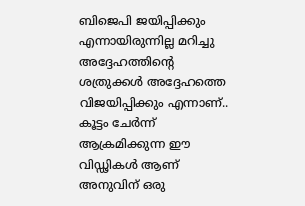ബിജെപി ജയിപ്പിക്കും എന്നായിരുന്നില്ല മറിച്ചു അദ്ദേഹത്തിന്റെ ശത്രുക്കൾ അദ്ദേഹത്തെ വിജയിപ്പിക്കും എന്നാണ്.. കൂട്ടം ചേർന്ന് ആക്രമിക്കുന്ന ഈ വിഡ്ഢികൾ ആണ് അനുവിന് ഒരു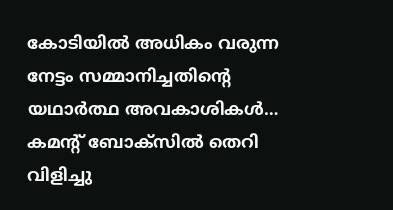കോടിയിൽ അധികം വരുന്ന നേട്ടം സമ്മാനിച്ചതിന്റെ യഥാർത്ഥ അവകാശികൾ… കമന്റ് ബോക്സിൽ തെറി വിളിച്ചു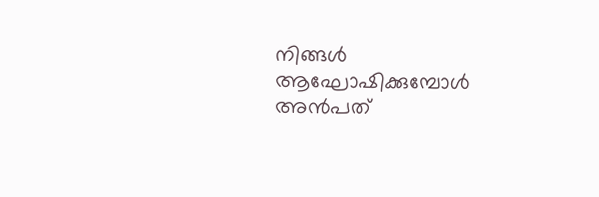നിങ്ങൾ ആഘോഷിക്കുമ്പോൾ അൻപത്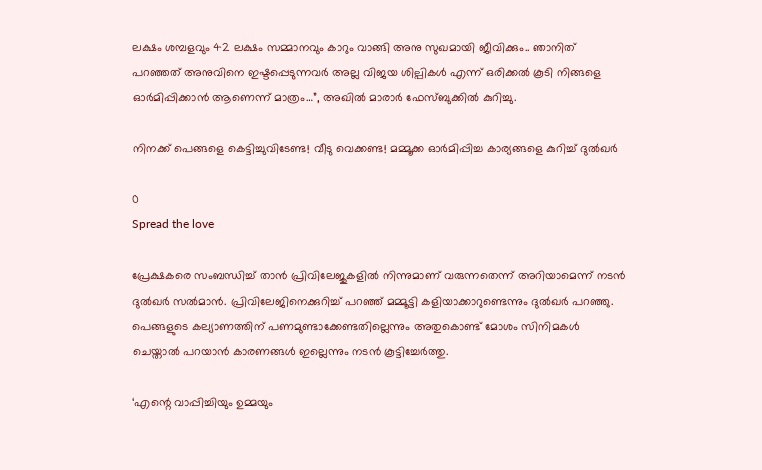ലക്ഷം ശമ്പളവും 42 ലക്ഷം സമ്മാനവും കാറും വാങ്ങി അനു സുഖമായി ജീവിക്കും.. ഞാനിത് പറഞ്ഞത് അനുവിനെ ഇഷ്ടപ്പെടുന്നവർ അല്ല വിജയ ശില്പികൾ എന്ന് ഒരിക്കൽ കൂടി നിങ്ങളെ ഓർമിപ്പിക്കാൻ ആണെന്ന് മാത്രം…”, അഖിൽ മാരാർ ഫേസ്‍ബുക്കില്‍ കുറിച്ചു.

നിനക്ക് പെങ്ങളെ കെട്ടിച്ചുവിടേണ്ട! വീടു വെക്കണ്ട! മമ്മൂക്ക ഓർമിപ്പിച്ച കാര്യങ്ങളെ കുറിച്ച് ദുൽഖർ

0
Spread the love

പ്രേക്ഷകരെ സംബന്ധിച്ച് താൻ പ്രിവിലേജുകളില്‍ നിന്നുമാണ് വരുന്നതെന്ന് അറിയാമെന്ന് നടൻ ദുൽഖർ സൽമാൻ. പ്രിവിലേജിനെക്കുറിച്ച് പറഞ്ഞ് മമ്മൂട്ടി കളിയാക്കാറുണ്ടെന്നും ദുല്‍ഖര്‍ പറഞ്ഞു. പെങ്ങളുടെ കല്യാണത്തിന് പണമുണ്ടാക്കേണ്ടതില്ലെന്നും അതുകൊണ്ട് മോശം സിനിമകൾ ചെയ്താൽ പറയാൻ കാരണങ്ങൾ ഇല്ലെന്നും നടൻ കൂട്ടിച്ചേർത്തു.

‘എന്റെ വാപ്പിച്ചിയും ഉമ്മയും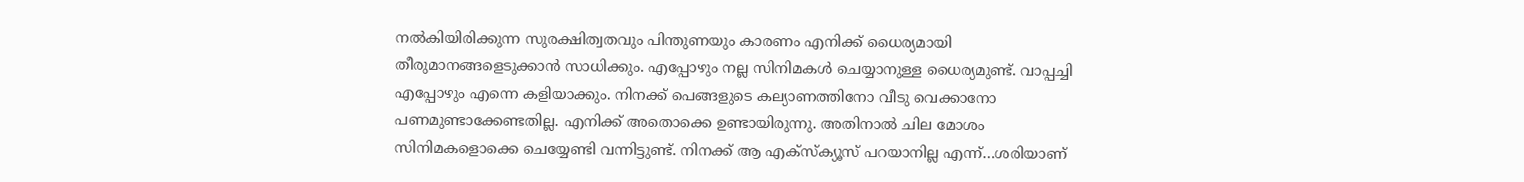നല്‍കിയിരിക്കുന്ന സുരക്ഷിത്വതവും പിന്തുണയും കാരണം എനിക്ക് ധൈര്യമായി തീരുമാനങ്ങളെടുക്കാന്‍ സാധിക്കും. എപ്പോഴും നല്ല സിനിമകള്‍ ചെയ്യാനുള്ള ധൈര്യമുണ്ട്. വാപ്പച്ചി എപ്പോഴും എന്നെ കളിയാക്കും. നിനക്ക് പെങ്ങളുടെ കല്യാണത്തിനോ വീടു വെക്കാനോ പണമുണ്ടാക്കേണ്ടതില്ല. എനിക്ക് അതൊക്കെ ഉണ്ടായിരുന്നു. അതിനാല്‍ ചില മോശം സിനിമകളൊക്കെ ചെയ്യേണ്ടി വന്നിട്ടുണ്ട്. നിനക്ക് ആ എക്‌സ്‌ക്യൂസ് പറയാനില്ല എന്ന്…ശരിയാണ്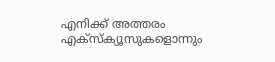എനിക്ക് അത്തരം എക്‌സ്‌ക്യൂസുകളൊന്നും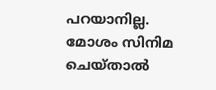പറയാനില്ല. മോശം സിനിമ ചെയ്താല്‍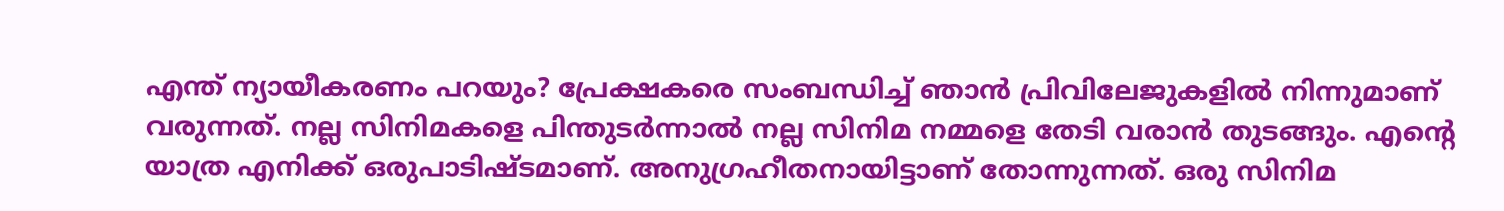എന്ത് ന്യായീകരണം പറയും? പ്രേക്ഷകരെ സംബന്ധിച്ച് ഞാന്‍ പ്രിവിലേജുകളില്‍ നിന്നുമാണ് വരുന്നത്. നല്ല സിനിമകളെ പിന്തുടര്‍ന്നാല്‍ നല്ല സിനിമ നമ്മളെ തേടി വരാന്‍ തുടങ്ങും. എന്റെ യാത്ര എനിക്ക് ഒരുപാടിഷ്ടമാണ്. അനുഗ്രഹീതനായിട്ടാണ് തോന്നുന്നത്. ഒരു സിനിമ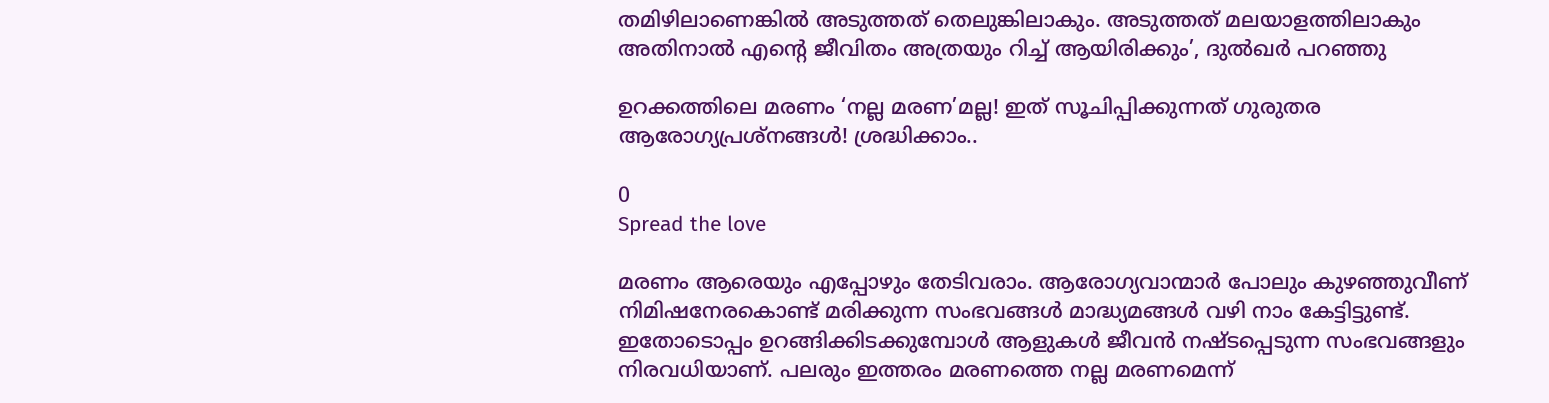തമിഴിലാണെങ്കില്‍ അടുത്തത് തെലുങ്കിലാകും. അടുത്തത് മലയാളത്തിലാകും അതിനാല്‍ എന്റെ ജീവിതം അത്രയും റിച്ച് ആയിരിക്കും’, ദുൽഖർ പറഞ്ഞു

ഉറക്കത്തിലെ മരണം ‘നല്ല മരണ’മല്ല! ഇത് സൂചിപ്പിക്കുന്നത് ഗുരുതര ആരോഗ്യപ്രശ്നങ്ങൾ! ശ്രദ്ധിക്കാം..

0
Spread the love

മരണം ആരെയും എപ്പോഴും തേടിവരാം. ആരോഗ്യവാന്മാർ പോലും കുഴഞ്ഞുവീണ് നിമിഷനേരകൊണ്ട് മരിക്കുന്ന സംഭവങ്ങൾ മാദ്ധ്യമങ്ങൾ വഴി നാം കേട്ടിട്ടുണ്ട്. ഇതോടൊപ്പം ഉറങ്ങിക്കിടക്കുമ്പോൾ ആളുകൾ ജീവൻ നഷ്ടപ്പെടുന്ന സംഭവങ്ങളും നിരവധിയാണ്. പലരും ഇത്തരം മരണത്തെ നല്ല മരണമെന്ന്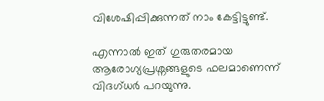വിശേഷിപ്പിക്കുന്നത് നാം കേട്ടിട്ടുണ്ട്.

എന്നാൽ ഇത് ഗുരുതരമായ ആരോഗ്യപ്രശ്നങ്ങളുടെ ഫലമാണെന്ന് വിദഗ്ധർ പറയുന്നു.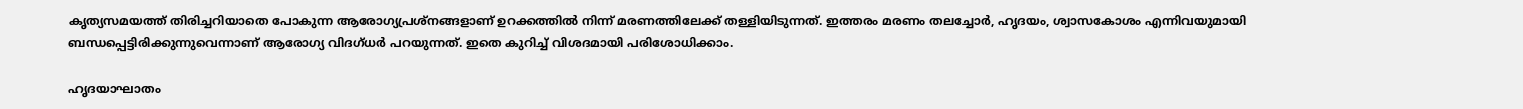കൃത്യസമയത്ത് തിരിച്ചറിയാതെ പോകുന്ന ആരോഗ്യപ്രശ്നങ്ങളാണ് ഉറക്കത്തിൽ നിന്ന് മരണത്തിലേക്ക് തള്ളിയിടുന്നത്. ഇത്തരം മരണം തലച്ചോർ, ഹൃദയം, ശ്വാസകോശം എന്നിവയുമായി ബന്ധപ്പെട്ടിരിക്കുന്നുവെന്നാണ് ആരോഗ്യ വിദഗ്ധർ പറയുന്നത്. ഇതെ കുറിച്ച് വിശദമായി പരിശോധിക്കാം.

ഹൃദയാഘാതം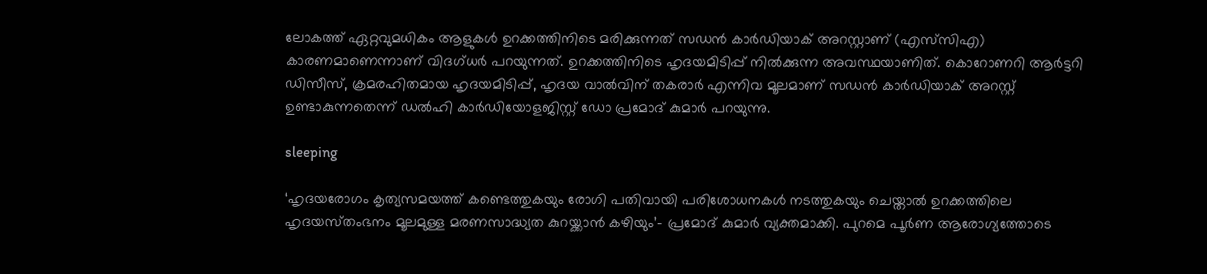ലോകത്ത് ഏറ്റവുമധികം ആളുകൾ ഉറക്കത്തിനിടെ മരിക്കുന്നത് സഡൻ കാർഡിയാക് അറസ്റ്റാണ് (എസ്‌‌സിഎ) കാരണമാണെന്നാണ് വിദഗ്ധർ പറയുന്നത്. ഉറക്കത്തിനിടെ ഹൃദയമിടിപ്പ് നിൽക്കുന്ന അവസ്ഥയാണിത്. കൊറോണറി ആർട്ടറി ഡിസീസ്, ക്രമരഹിതമായ ഹൃദയമിടിപ്പ്, ഹൃദയ വാൽവിന് തകരാർ എന്നിവ മൂലമാണ് സഡൻ കാർഡിയാക് അറസ്റ്റ് ഉണ്ടാകുന്നതെന്ന് ഡൽഹി കാർഡിയോളജിസ്റ്റ് ഡോ പ്രമോദ് കുമാ‌ർ പറയുന്നു.

sleeping

‘ഹൃദയരോഗം കൃത്യസമയത്ത് കണ്ടെത്തുകയും രോഗി പതിവായി പരിശോധനകൾ നടത്തുകയും ചെയ്താൽ ഉറക്കത്തിലെ ഹൃദയസ്‌തംഭനം മൂലമുള്ള മരണസാദ്ധ്യത കുറയ്ക്കാൻ കഴിയും’- പ്രമോദ് കുമാർ വ്യക്തമാക്കി. പുറമെ പൂർണ ആരോഗ്യത്തോടെ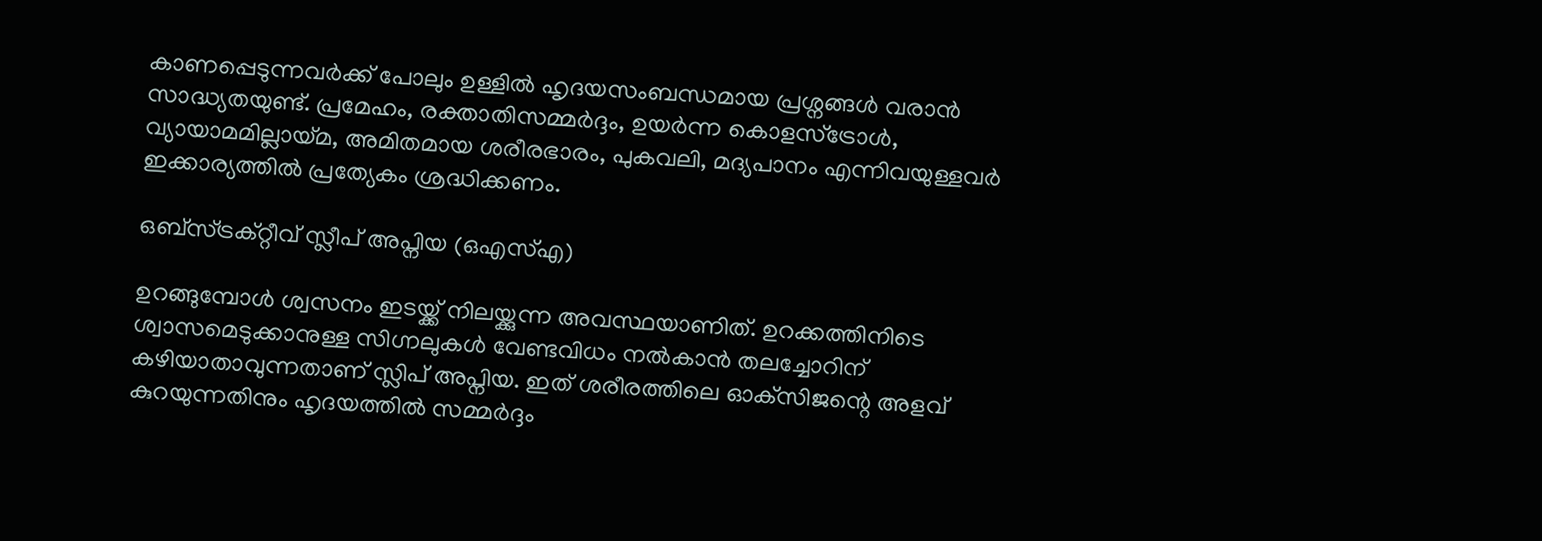കാണപ്പെടുന്നവർക്ക് പോലും ഉള്ളിൽ ഹൃദയസംബന്ധമായ പ്രശ്നങ്ങൾ വരാൻ സാദ്ധ്യതയുണ്ട്. പ്രമേഹം, രക്താതിസമ്മർദ്ദം, ഉയർന്ന കൊളസ്ട്രോൾ, വ്യായാമമില്ലായ്മ, അമിതമായ ശരീരഭാരം, പുകവലി, മദ്യപാനം എന്നിവയുള്ളവർ ഇക്കാര്യത്തിൽ പ്രത്യേകം ശ്രദ്ധിക്കണം.

ഒബ്സ്ട്രക്റ്റീവ് സ്ലീപ് അപ്നിയ (ഒഎസ്‌എ)

ഉറങ്ങുമ്പോൾ ശ്വസനം ഇടയ്ക്ക് നിലയ്ക്കുന്ന അവസ്ഥയാണിത്. ഉറക്കത്തിനിടെ ശ്വാസമെടുക്കാനുള്ള സിഗ്നലുകൾ വേണ്ടവിധം നൽകാൻ തലച്ചോറിന് കഴിയാതാവുന്നതാണ് സ്ലിപ് അപ്നിയ. ഇത് ശരീരത്തിലെ ഓക്‌സിജന്റെ അളവ് കുറയുന്നതിനും ഹൃദയത്തിൽ സമ്മർദ്ദം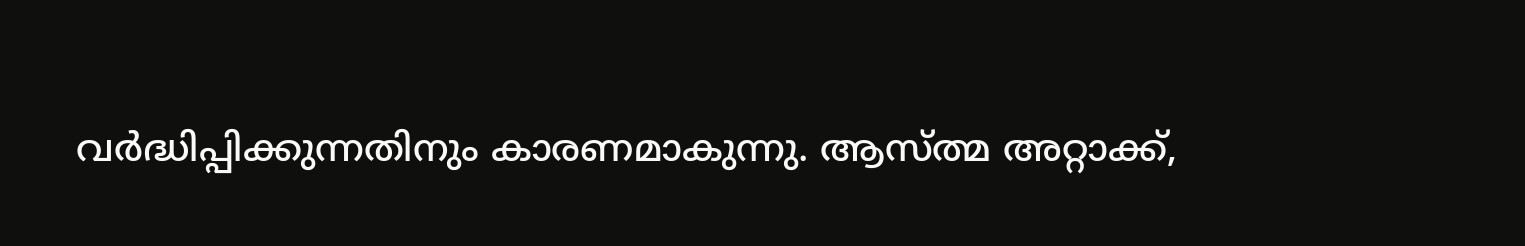വർദ്ധിപ്പിക്കുന്നതിനും കാരണമാകുന്നു. ആസ്ത്മ അറ്റാക്ക്,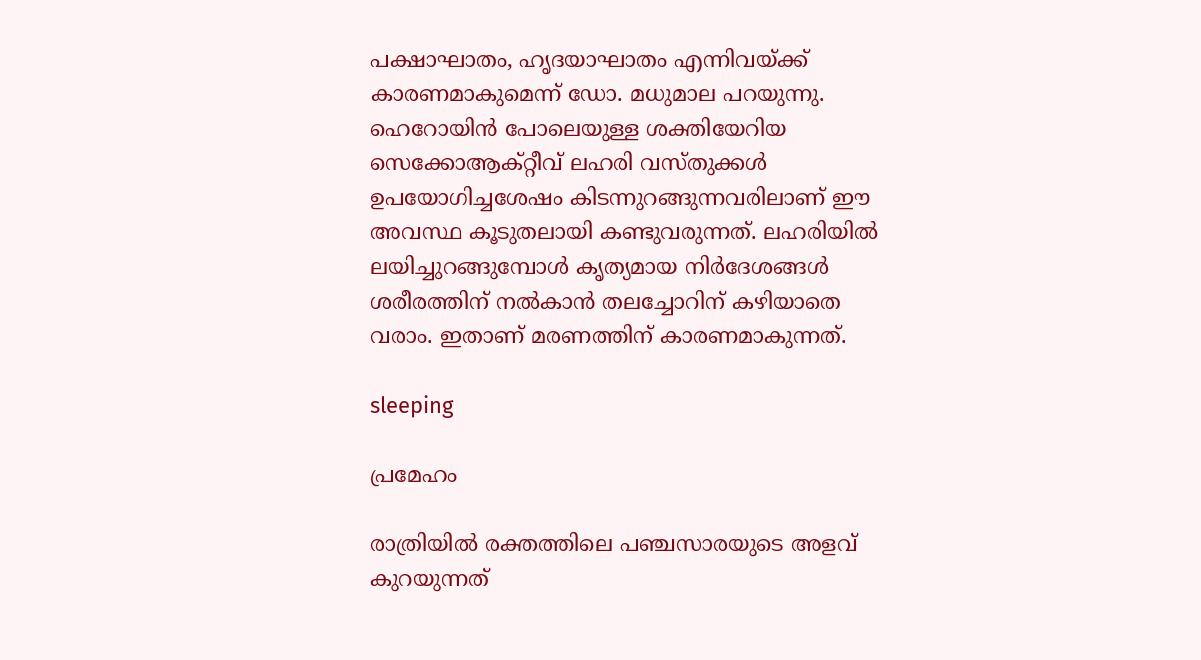പക്ഷാഘാതം, ഹൃദയാഘാതം എന്നിവയ്ക്ക് കാരണമാകുമെന്ന് ഡോ. മധുമാല പറയുന്നു. ഹെറോയിൻ പോലെയുള്ള ശക്തിയേറിയ സെക്കോആക്റ്റീവ് ലഹരി വസ്തുക്കൾ ഉപയോഗിച്ചശേഷം കിടന്നുറങ്ങുന്നവരിലാണ് ഈ അവസ്ഥ കൂടുതലായി കണ്ടുവരുന്നത്. ലഹരിയിൽ ലയിച്ചുറങ്ങുമ്പോൾ കൃത്യമായ നിർദേശങ്ങൾ ശരീരത്തിന് നൽകാൻ തലച്ചോറിന് കഴിയാതെ വരാം. ഇതാണ് മരണത്തിന് കാരണമാകുന്നത്.

sleeping

പ്രമേഹം

രാത്രിയിൽ രക്തത്തിലെ പഞ്ചസാരയുടെ അളവ് കുറയുന്നത്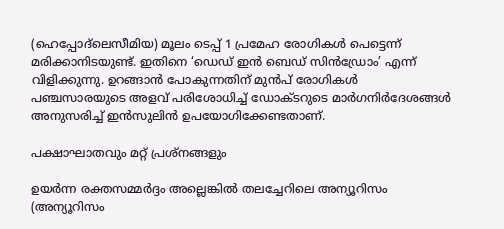(ഹെപ്പോദ്ലെസീമിയ) മൂലം ടെപ്പ് 1 പ്രമേഹ രോഗികൾ പെട്ടെന്ന് മരിക്കാനിടയുണ്ട്. ഇതിനെ ‘ഡെഡ് ഇൻ ബെഡ് സിൻഡ്രോം’ എന്ന് വിളിക്കുന്നു. ഉറങ്ങാൻ പോകുന്നതിന് മുൻപ് രോഗികൾ പഞ്ചസാരയുടെ അളവ് പരിശോധിച്ച് ഡോക്ടറുടെ മാർഗനിർദേശങ്ങൾ അനുസരിച്ച് ഇൻസുലിൻ ഉപയോഗിക്കേണ്ടതാണ്.

പക്ഷാഘാതവും മറ്റ് പ്രശ്നങ്ങളും

ഉയർന്ന രക്തസമ്മർദ്ദം അല്ലെങ്കിൽ തലച്ചേറിലെ അന്യൂറിസം (അന്യൂറിസം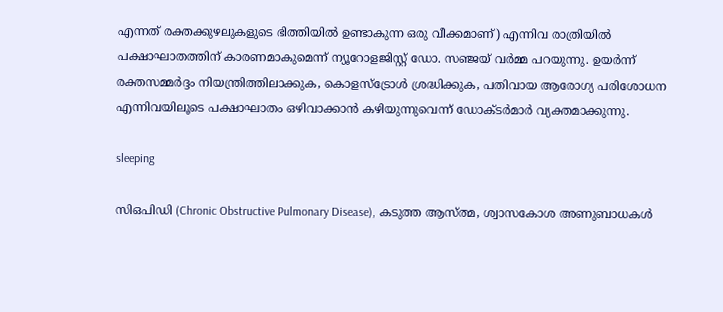എന്നത് രക്തക്കുഴലുകളുടെ ഭിത്തിയിൽ ഉണ്ടാകുന്ന ഒരു വീക്കമാണ്) എന്നിവ രാത്രിയിൽ പക്ഷാഘാതത്തിന് കാരണമാകുമെന്ന് ന്യൂറോളജിസ്റ്റ് ഡോ. സഞ്ജയ് വർമ്മ പറയുന്നു. ഉയർന്ന് രക്തസമ്മർദ്ദം നിയന്ത്രിത്തിലാക്കുക, കൊളസ്ട്രോൾ ശ്രദ്ധിക്കുക, പതിവായ ആരോഗ്യ പരിശോധന എന്നിവയിലൂടെ പക്ഷാഘാതം ഒഴിവാക്കാൻ കഴിയുന്നുവെന്ന് ഡോക്ടർമാർ വ്യക്തമാക്കുന്നു.

sleeping

സിഒപിഡി (Chronic Obstructive Pulmonary Disease), കടുത്ത ആസ്‌ത്മ, ശ്വാസകോശ അണുബാധകൾ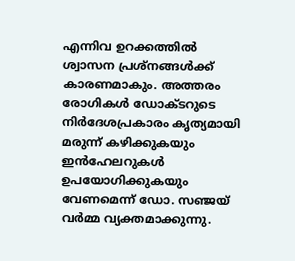എന്നിവ ഉറക്കത്തിൽ ശ്വാസന പ്രശ്നങ്ങൾക്ക് കാരണമാകും. അത്തരം രോഗികൾ ഡോക്ടറുടെ നിർദേശപ്രകാരം കൃത്യമായി മരുന്ന് കഴിക്കുകയും ഇൻഹേലറുകൾ ഉപയോഗിക്കുകയും വേണമെന്ന് ഡോ. സഞ്ജയ് വർമ്മ വ്യക്തമാക്കുന്നു.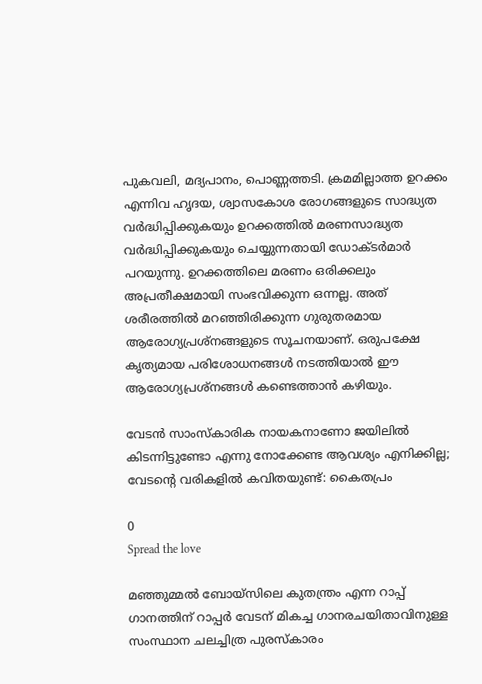പുകവലി, മദ്യപാനം, പൊണ്ണത്തടി. ക്രമമില്ലാത്ത ഉറക്കം എന്നിവ ഹൃദയ, ശ്വാസകോശ രോഗങ്ങളുടെ സാദ്ധ്യത വർദ്ധിപ്പിക്കുകയും ഉറക്കത്തിൽ മരണസാദ്ധ്യത വർദ്ധിപ്പിക്കുകയും ചെയ്യുന്നതായി ഡോക്ടർമാർ പറയുന്നു. ഉറക്കത്തിലെ മരണം ഒരിക്കലും അപ്രതീക്ഷമായി സംഭവിക്കുന്ന ഒന്നല്ല. അത് ശരീരത്തിൽ മറഞ്ഞിരിക്കുന്ന ഗുരുതരമായ ആരോഗ്യപ്രശ്നങ്ങളുടെ സൂചനയാണ്. ഒരുപക്ഷേ കൃത്യമായ പരിശോധനങ്ങൾ നടത്തിയാൽ ഈ ആരോഗ്യപ്രശ്നങ്ങൾ കണ്ടെത്താൻ കഴിയും.

വേടൻ സാംസ്‌കാരിക നായകനാണോ ജയിലില്‍ കിടന്നിട്ടുണ്ടോ എന്നു നോക്കേണ്ട ആവശ്യം എനിക്കില്ല; വേടന്റെ വരികളില്‍ കവിതയുണ്ട്: കൈതപ്രം

0
Spread the love

മഞ്ഞുമ്മല്‍ ബോയ്‌സിലെ കുതന്ത്രം എന്ന റാപ്പ് ഗാനത്തിന് റാപ്പര്‍ വേടന് മികച്ച ഗാനരചയിതാവിനുള്ള സംസ്ഥാന ചലച്ചിത്ര പുരസ്‌കാരം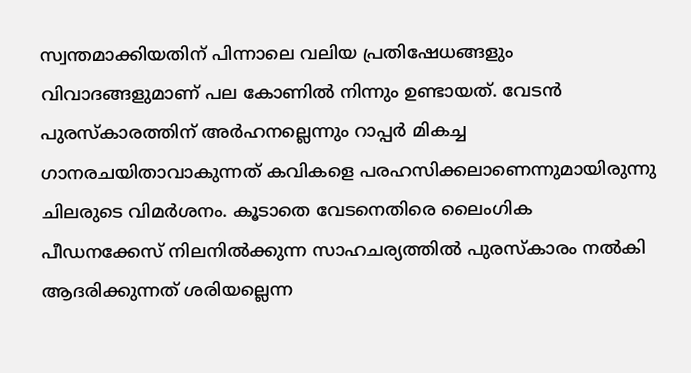സ്വന്തമാക്കിയതിന് പിന്നാലെ വലിയ പ്രതിഷേധങ്ങളും വിവാദങ്ങളുമാണ് പല കോണിൽ നിന്നും ഉണ്ടായത്. വേടന്‍ പുരസ്‌കാരത്തിന് അര്‍ഹനല്ലെന്നും റാപ്പര്‍ മികച്ച ഗാനരചയിതാവാകുന്നത് കവികളെ പരഹസിക്കലാണെന്നുമായിരുന്നു ചിലരുടെ വിമര്‍ശനം. കൂടാതെ വേടനെതിരെ ലൈംഗിക പീഡനക്കേസ് നിലനില്‍ക്കുന്ന സാഹചര്യത്തില്‍ പുരസ്‌കാരം നല്‍കി ആദരിക്കുന്നത് ശരിയല്ലെന്ന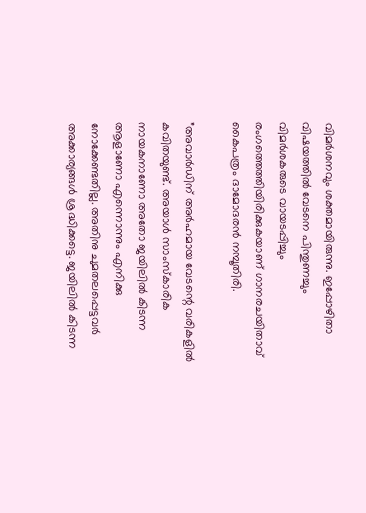വിമര്‍ശനവും ശക്തമായിരുന്നു. ഇപ്പോഴിതാ വിഷയത്തിൽ വേടനെ പിന്തുണച്ചും വിമർശകരുടെ വായടപ്പിച്ചും രംഗത്തെത്തിയിരിക്കുകയാണ് ഗാനരചയിതാവ് കൈപത്രം ദാമോദരന്‍ നമ്പൂതിരി.

”അവാര്‍ഡിന് അര്‍ഹമായ വേടന്റെ വരികളില്‍ കവിതയുണ്ട്. അയാള്‍ സാംസ്‌കാരിക നായകനാണോ അതോ ജയിലില്‍ കിടന്ന ആളാണോ എന്നൊന്നും എനിക്കു നോക്കേണ്ടതില്ല. അതിനു ചുമതലപ്പെട്ടവര്‍ അക്കാര്യങ്ങള്‍ ശ്രദ്ധിക്കട്ടെ. ജയിലില്‍ കിടന്ന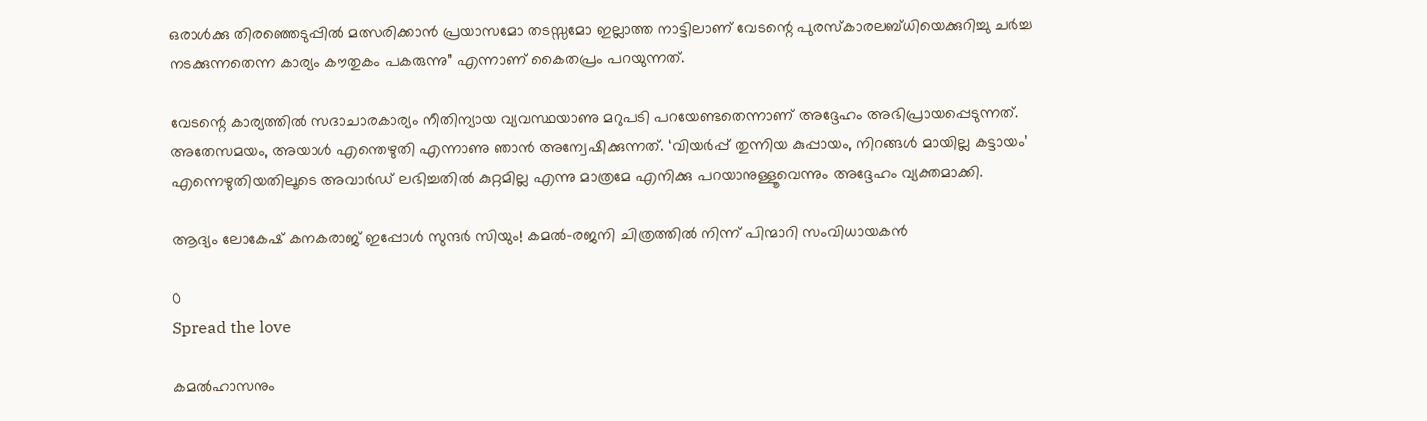ഒരാള്‍ക്കു തിരഞ്ഞെടുപ്പില്‍ മത്സരിക്കാന്‍ പ്രയാസമോ തടസ്സമോ ഇല്ലാത്ത നാട്ടിലാണ് വേടന്റെ പുരസ്‌കാരലബ്ധിയെക്കുറിച്ചു ചര്‍ച്ച നടക്കുന്നതെന്ന കാര്യം കൗതുകം പകരുന്നു” എന്നാണ് കൈതപ്രം പറയുന്നത്.

വേടന്റെ കാര്യത്തില്‍ സദാചാരകാര്യം നീതിന്യായ വ്യവസ്ഥയാണു മറുപടി പറയേണ്ടതെന്നാണ് അദ്ദേഹം അഭിപ്രായപ്പെടുന്നത്. അതേസമയം, അയാള്‍ എന്തെഴുതി എന്നാണു ഞാന്‍ അന്വേഷിക്കുന്നത്. ‘വിയര്‍പ്പ് തുന്നിയ കുപ്പായം, നിറങ്ങള്‍ മായില്ല കട്ടായം’ എന്നെഴുതിയതിലൂടെ അവാര്‍ഡ് ലഭിച്ചതില്‍ കുറ്റമില്ല എന്നു മാത്രമേ എനിക്കു പറയാനുള്ളൂവെന്നും അദ്ദേഹം വ്യക്തമാക്കി.

ആദ്യം ലോകേഷ് കനകരാജ് ഇപ്പോൾ സുന്ദർ സിയും! കമൽ–രജനി ചിത്രത്തിൽ നിന്ന് പിന്മാറി സംവിധായകൻ

0
Spread the love

കമൽഹാസനും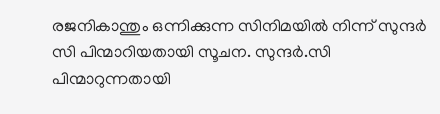രജനികാന്തും ഒന്നിക്കുന്ന സിനിമയിൽ നിന്ന് സുന്ദർ സി പിന്മാറിയതായി സൂചന. സുന്ദർ.സി പിന്മാറുന്നതായി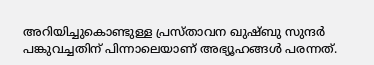അറിയിച്ചുകൊണ്ടുള്ള പ്രസ്താവന ഖുഷ്ബു സുന്ദർ പങ്കുവച്ചതിന് പിന്നാലെയാണ് അഭ്യൂഹങ്ങൾ പരന്നത്.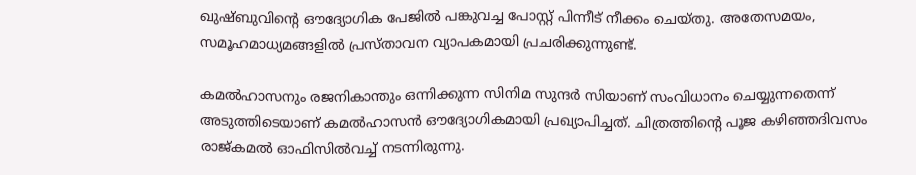ഖുഷ്ബുവിന്റെ ഔദ്യോഗിക പേജിൽ പങ്കുവച്ച പോസ്റ്റ് പിന്നീട് നീക്കം ചെയ്തു. അതേസമയം, സമൂഹമാധ്യമങ്ങളിൽ പ്രസ്താവന വ്യാപകമായി പ്രചരിക്കുന്നുണ്ട്.

കമൽഹാസനും രജനികാന്തും ഒന്നിക്കുന്ന സിനിമ സുന്ദർ സിയാണ് സംവിധാനം ചെയ്യുന്നതെന്ന് അടുത്തിടെയാണ് കമൽഹാസൻ ഔദ്യോഗികമായി പ്രഖ്യാപിച്ചത്. ചിത്രത്തിന്റെ പൂജ കഴിഞ്ഞദിവസം രാജ്കമൽ ഓഫിസിൽവച്ച് നടന്നിരുന്നു.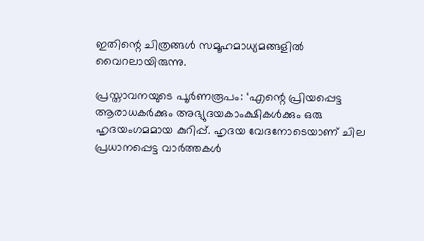ഇതിന്റെ ചിത്രങ്ങൾ സമൂഹമാധ്യമങ്ങളിൽ വൈറലായിരുന്നു.

പ്രസ്താവനയുടെ പൂർണരൂപം: ‘എന്റെ പ്രിയപ്പെട്ട ആരാധകർക്കും അഭ്യുദയകാംക്ഷികൾക്കും ഒരു ഹൃദയംഗമമായ കുറിപ്പ്. ഹൃദയ വേദനോടെയാണ് ചില പ്രധാനപ്പെട്ട വാർത്തകൾ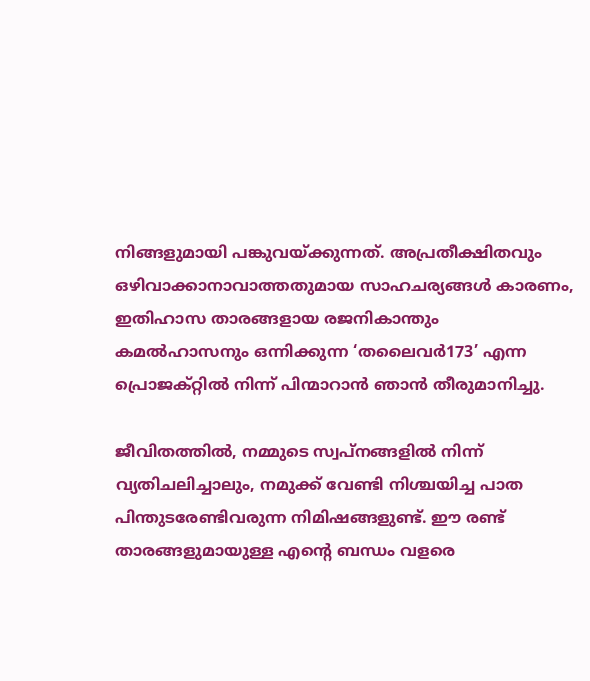നിങ്ങളുമായി പങ്കുവയ്ക്കുന്നത്. അപ്രതീക്ഷിതവും ഒഴിവാക്കാനാവാത്തതുമായ സാഹചര്യങ്ങൾ കാരണം, ഇതിഹാസ താരങ്ങളായ രജനികാന്തും കമൽഹാസനും ഒന്നിക്കുന്ന ‘തലൈവർ173’ എന്ന പ്രൊജക്റ്റിൽ നിന്ന് പിന്മാറാൻ ഞാൻ തീരുമാനിച്ചു.

ജീവിതത്തിൽ, നമ്മുടെ സ്വപ്നങ്ങളിൽ നിന്ന് വ്യതിചലിച്ചാലും, നമുക്ക് വേണ്ടി നിശ്ചയിച്ച പാത പിന്തുടരേണ്ടിവരുന്ന നിമിഷങ്ങളുണ്ട്. ഈ രണ്ട് താരങ്ങളുമായുള്ള എന്റെ ബന്ധം വളരെ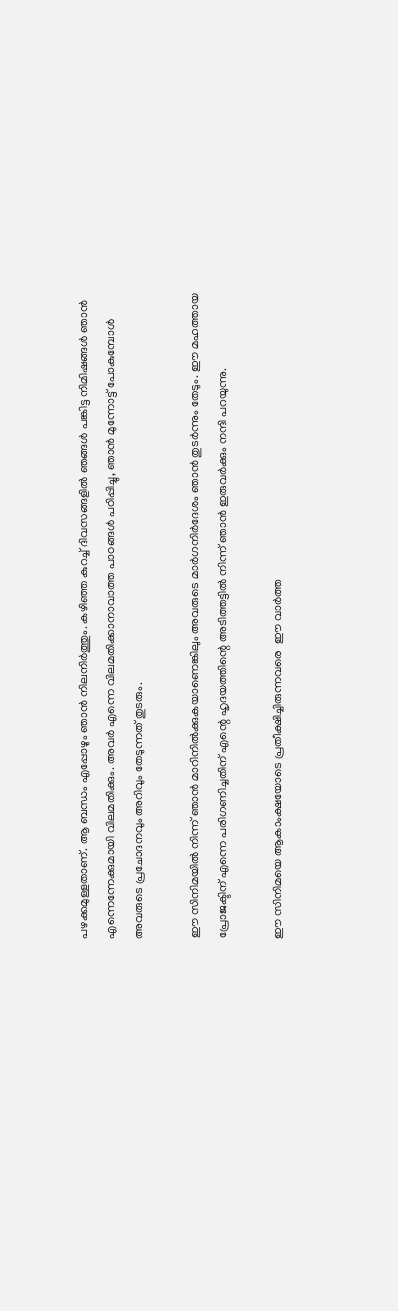പഴക്കമുള്ളതാണ്. ആ ബന്ധം എപ്പോഴും ഞാൻ നിലനിർത്തും. കഴിഞ്ഞ കുറച്ച് ദിവസങ്ങളിൽ ഞങ്ങൾ പങ്കിട്ട നിമിഷങ്ങൾ ഞാൻ എന്നെന്നേക്കുമായി വിലമതിക്കും. അവർ എന്നെ വിലമതിക്കാനാവാത്ത പാഠങ്ങൾ പഠിപ്പിച്ചു, ഞാൻ മുന്നോട്ട് പോകുമ്പോൾ അവരുടെ പ്രചോദനവും അറിവും തേടുന്നത് തുടരും.

ഈ സിനിമയിൽ നിന്ന് ഞാൻ മാറിനിൽക്കുകയാണെങ്കിലും അവരുടെ മാർഗനിർദേശം ഞാൻ തുടർന്നും തേടും. ഈ മഹത്തായ പ്രോജക്ടിന് എന്നെ പരിഗണിച്ചതിന് എന്റെ ഹൃദയത്തിന്റെ അടിത്തട്ടിൽ നിന്ന് ഞാൻ ഇരുവർക്കും നന്ദി പറയുന്നു.

ഈ സിനിമയെ ആകാംക്ഷയോടെ പ്രതീക്ഷിച്ചിരുന്നവരെ  ഈ വാർത്ത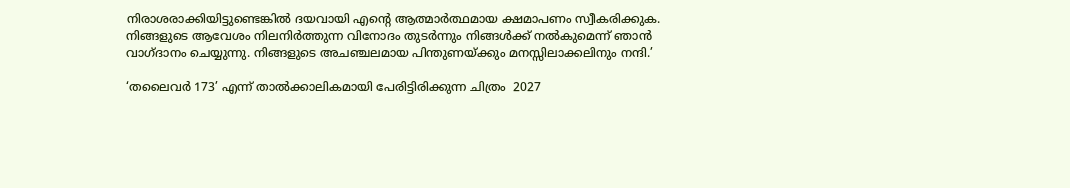നിരാശരാക്കിയിട്ടുണ്ടെങ്കിൽ ദയവായി എന്റെ ആത്മാർത്ഥമായ ക്ഷമാപണം സ്വീകരിക്കുക. നിങ്ങളുടെ ആവേശം നിലനിർത്തുന്ന വിനോദം തുടർന്നും നിങ്ങൾക്ക് നൽകുമെന്ന് ഞാൻ വാഗ്ദാനം ചെയ്യുന്നു. നിങ്ങളുടെ അചഞ്ചലമായ പിന്തുണയ്ക്കും മനസ്സിലാക്കലിനും നന്ദി.’

‘തലൈവർ 173’ എന്ന് താൽക്കാലികമായി പേരിട്ടിരിക്കുന്ന ചിത്രം  2027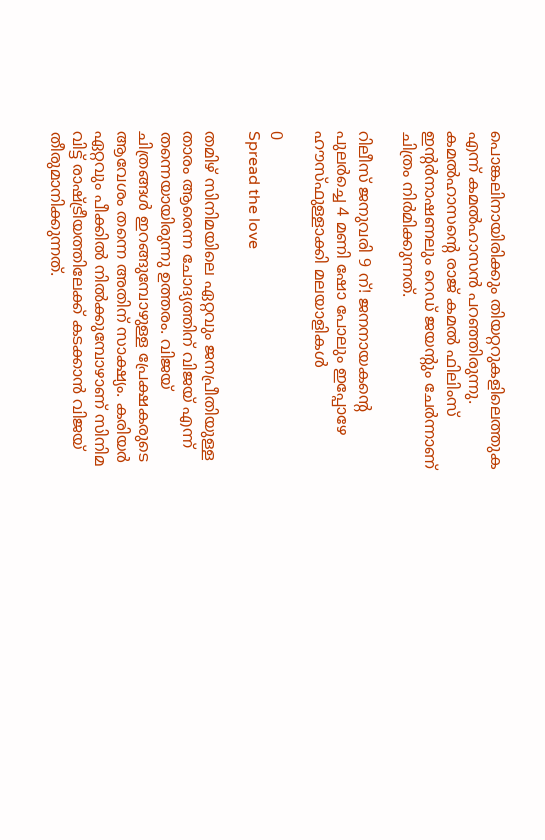പൊങ്കലിനായിരിക്കും തിയറ്ററുകളിലെത്തുക എന്ന് കമൽഹാസൻ പറഞ്ഞിരുന്നു. കമൽഹാസന്റെ രാജ് കമൽ ഫിലിംസ് ഇന്റർനാഷണലും റെഡ് ജയന്റും ചേർന്നാണ് ചിത്രം നിർമിക്കുന്നത്.

റിലീസ് ജനുവരി 9 ന്! ജനനായകന്റെ പുലര്‍ച്ചെ 4 മണി ഷോ പോലും ഇപ്പോഴേ ഹൗസ്‍ഫുള്ളാക്കി മലയാളികൾ

0
Spread the love

തമിഴ് സിനിമയിലെ ഏറ്റവും ജനപ്രീതിയുള്ള താരം ആരെന്ന ചോദ്യത്തിന് വിജയ് എന്ന് തന്നെയായിരുന്നു ഉത്തരം. വിജയ് ചിത്രങ്ങള്‍ ഇറങ്ങുമ്പോഴുള്ള പ്രേക്ഷകരുടെ ആവേശം തന്നെ അതിന് സാക്ഷ്യം. കരിയര്‍ ഏറ്റവും പീക്കില്‍ നില്‍ക്കുമ്പോഴാണ് സിനിമ വിട്ട് രാഷ്ട്രീയത്തിലേക്ക് കടക്കാന്‍ വിജയ് തീരുമാനിക്കുന്നത്.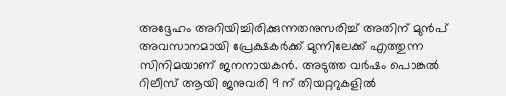അദ്ദേഹം അറിയിച്ചിരിക്കുന്നതനുസരിച്ച് അതിന് മുന്‍പ് അവസാനമായി പ്രേക്ഷകര്‍ക്ക് മുന്നിലേക്ക് എത്തുന്ന സിനിമയാണ് ജനനായകന്‍. അടുത്ത വര്‍ഷം പൊങ്കല്‍ റിലീസ് ആയി ജനുവരി 9 ന് തിയറ്ററുകളില്‍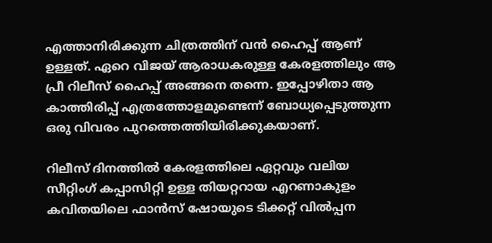എത്താനിരിക്കുന്ന ചിത്രത്തിന് വന്‍ ഹൈപ്പ് ആണ് ഉള്ളത്. ഏറെ വിജയ് ആരാധകരുള്ള കേരളത്തിലും ആ പ്രീ റിലീസ് ഹൈപ്പ് അങ്ങനെ തന്നെ. ഇപ്പോഴിതാ ആ കാത്തിരിപ്പ് എത്രത്തോളമുണ്ടെന്ന് ബോധ്യപ്പെടുത്തുന്ന ഒരു വിവരം പുറത്തെത്തിയിരിക്കുകയാണ്.

റിലീസ് ദിനത്തില്‍ കേരളത്തിലെ ഏറ്റവും വലിയ സീറ്റിംഗ് കപ്പാസിറ്റി ഉള്ള തിയറ്ററായ എറണാകുളം കവിതയിലെ ഫാന്‍സ് ഷോയുടെ ടിക്കറ്റ് വില്‍പ്പന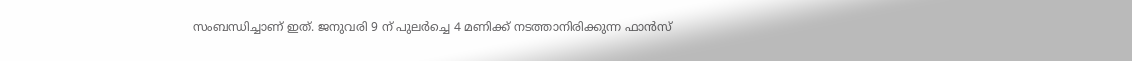സംബന്ധിച്ചാണ് ഇത്. ജനുവരി 9 ന് പുലര്‍ച്ചെ 4 മണിക്ക് നടത്താനിരിക്കുന്ന ഫാന്‍സ്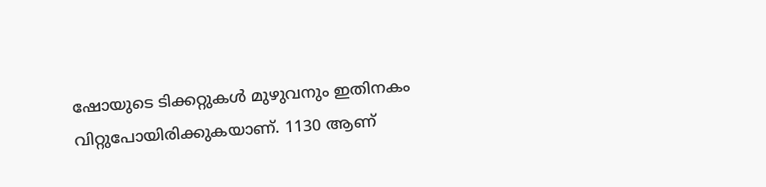ഷോയുടെ ടിക്കറ്റുകള്‍ മുഴുവനും ഇതിനകം വിറ്റുപോയിരിക്കുകയാണ്. 1130 ആണ്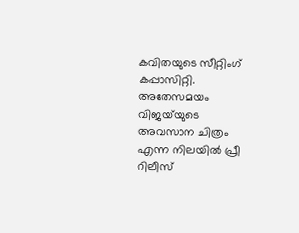കവിതയുടെ സീറ്റിംഗ് കപ്പാസിറ്റി. അതേസമയം വിജയ്‍യുടെ അവസാന ചിത്രം എന്ന നിലയില്‍ പ്രീ റിലീസ്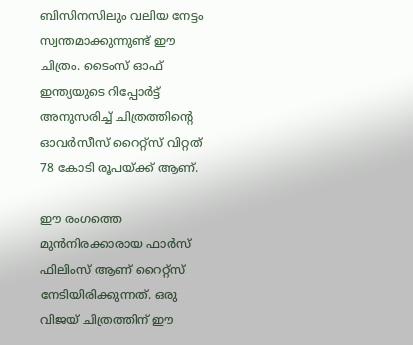ബിസിനസിലും വലിയ നേട്ടം സ്വന്തമാക്കുന്നുണ്ട് ഈ ചിത്രം. ടൈംസ് ഓഫ് ഇന്ത്യയുടെ റിപ്പോര്‍ട്ട് അനുസരിച്ച് ചിത്രത്തിന്‍റെ ഓവര്‍സീസ് റൈറ്റ്സ് വിറ്റത് 78 കോടി രൂപയ്ക്ക് ആണ്.

ഈ രംഗത്തെ മുന്‍നിരക്കാരായ ഫാര്‍സ് ഫിലിംസ് ആണ് റൈറ്റ്സ് നേടിയിരിക്കുന്നത്. ഒരു വിജയ് ചിത്രത്തിന് ഈ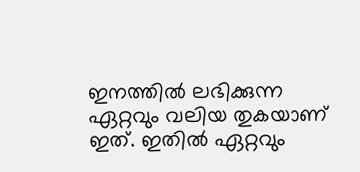ഇനത്തില്‍ ലഭിക്കുന്ന ഏറ്റവും വലിയ തുകയാണ് ഇത്. ഇതില്‍ ഏറ്റവും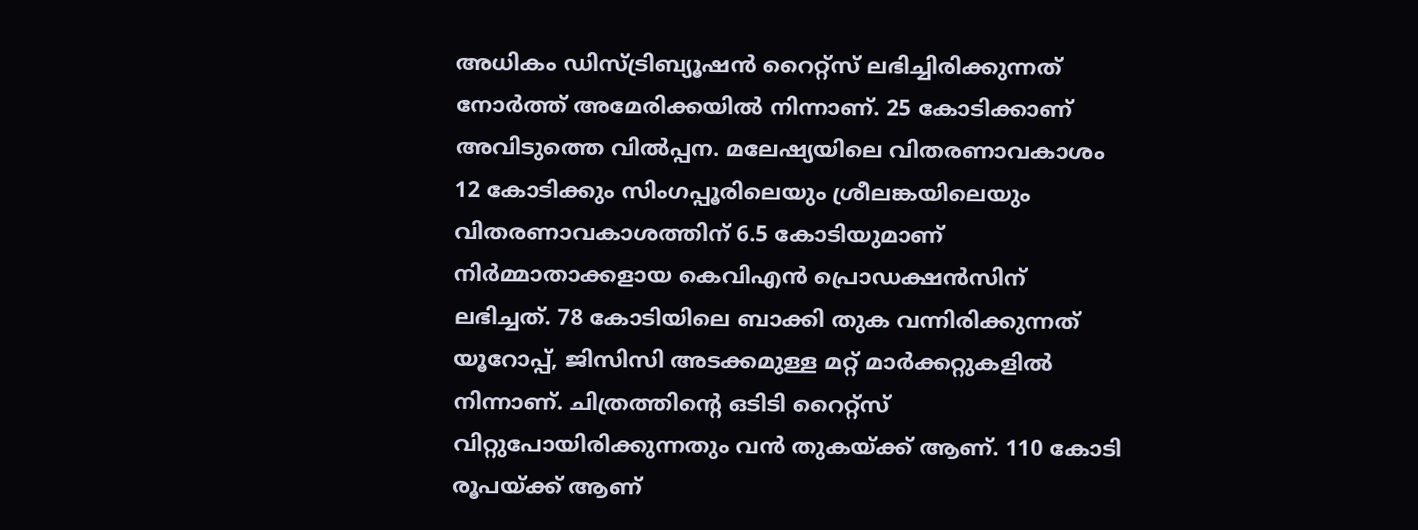അധികം ഡിസ്ട്രിബ്യൂഷന്‍ റൈറ്റ്സ് ലഭിച്ചിരിക്കുന്നത് നോര്‍ത്ത് അമേരിക്കയില്‍ നിന്നാണ്. 25 കോടിക്കാണ് അവിടുത്തെ വില്‍പ്പന. മലേഷ്യയിലെ വിതരണാവകാശം 12 കോടിക്കും സിംഗപ്പൂരിലെയും ശ്രീലങ്കയിലെയും വിതരണാവകാശത്തിന് 6.5 കോടിയുമാണ് നിര്‍മ്മാതാക്കളായ കെവിഎന്‍ പ്രൊഡക്ഷന്‍സിന് ലഭിച്ചത്. 78 കോടിയിലെ ബാക്കി തുക വന്നിരിക്കുന്നത് യൂറോപ്പ്, ജിസിസി അടക്കമുള്ള മറ്റ് മാര്‍ക്കറ്റുകളില്‍ നിന്നാണ്. ചിത്രത്തിന്‍റെ ഒടിടി റൈറ്റ്സ് വിറ്റുപോയിരിക്കുന്നതും വന്‍ തുകയ്ക്ക് ആണ്. 110 കോടി രൂപയ്ക്ക് ആണ്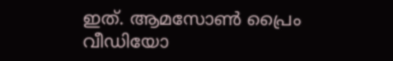ഇത്. ആമസോണ്‍ പ്രൈം വീഡിയോ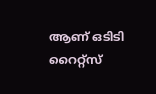ആണ് ഒടിടി റൈറ്റ്സ്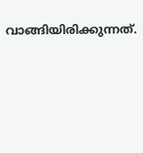വാങ്ങിയിരിക്കുന്നത്.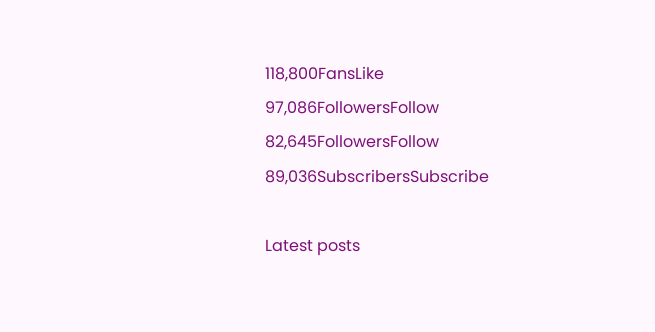118,800FansLike
97,086FollowersFollow
82,645FollowersFollow
89,036SubscribersSubscribe

Latest posts